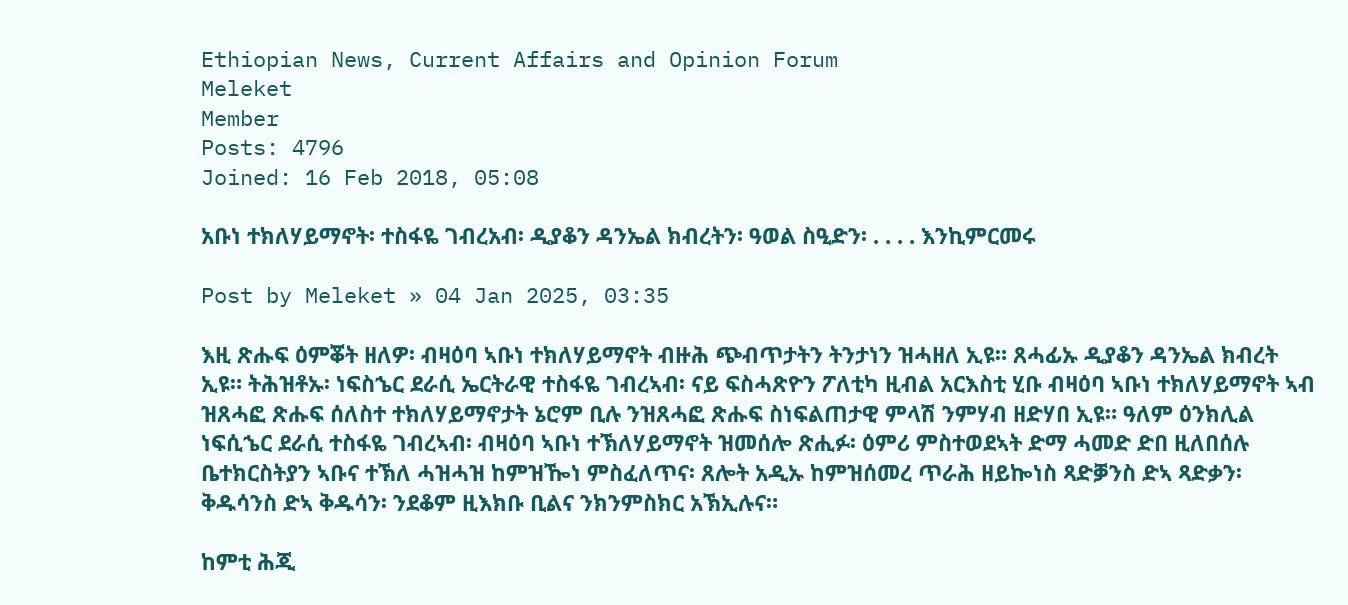Ethiopian News, Current Affairs and Opinion Forum
Meleket
Member
Posts: 4796
Joined: 16 Feb 2018, 05:08

አቡነ ተክለሃይማኖት፡ ተስፋዬ ገብረአብ፡ ዲያቆን ዳንኤል ክብረትን፡ ዓወል ስዒድን፡ . . . . እንኪምርመሩ

Post by Meleket » 04 Jan 2025, 03:35

እዚ ጽሑፍ ዕምቖት ዘለዎ፡ ብዛዕባ ኣቡነ ተክለሃይማኖት ብዙሕ ጭብጥታትን ትንታነን ዝሓዘለ ኢዩ። ጸሓፊኡ ዲያቆን ዳንኤል ክብረት ኢዩ። ትሕዝቶኡ፡ ነፍስኄር ደራሲ ኤርትራዊ ተስፋዬ ገብረኣብ፡ ናይ ፍስሓጽዮን ፖለቲካ ዚብል አርእስቲ ሂቡ ብዛዕባ ኣቡነ ተክለሃይማኖት ኣብ ዝጸሓፎ ጽሑፍ ሰለስተ ተክለሃይማኖታት ኔሮም ቢሉ ንዝጸሓፎ ጽሑፍ ስነፍልጠታዊ ምላሽ ንምሃብ ዘድሃበ ኢዩ። ዓለም ዕንክሊል ነፍሲኄር ደራሲ ተስፋዬ ገብረኣብ፡ ብዛዕባ ኣቡነ ተኽለሃይማኖት ዝመሰሎ ጽሒፉ፡ ዕምሪ ምስተወደኣት ድማ ሓመድ ድበ ዚለበሰሉ ቤተክርስትያን ኣቡና ተኽለ ሓዝሓዝ ከምዝዀነ ምስፈለጥና፡ ጸሎት አዲኡ ከምዝሰመረ ጥራሕ ዘይኰነስ ጻድቓንስ ድኣ ጻድቃን፡ ቅዱሳንስ ድኣ ቅዱሳን፡ ንደቆም ዚእክቡ ቢልና ንክንምስክር አኽኢሉና።

ከምቲ ሕጂ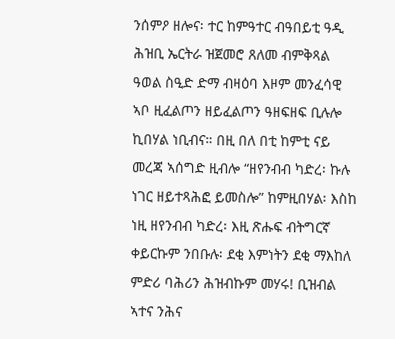ንሰምዖ ዘሎና፡ ተር ከምዓተር ብዓበይቲ ዓዲ ሕዝቢ ኤርትራ ዝጀመሮ ጸለመ ብምቅጻል ዓወል ስዒድ ድማ ብዛዕባ እዞም መንፈሳዊ ኣቦ ዚፈልጦን ዘይፈልጦን ዓዘፍዘፍ ቢሉሎ ኪበሃል ነቢብና። በዚ በለ በቲ ከምቲ ናይ መረጃ ኣሰግድ ዚብሎ “ዘየንብብ ካድረ፡ ኩሉ ነገር ዘይተጻሕፎ ይመስሎ” ከምዚበሃል፡ እስከ ነዚ ዘየንብብ ካድረ፡ እዚ ጽሑፍ ብትግርኛ ቀይርኩም ንበቡሉ፡ ደቂ እምነትን ደቂ ማእከለ ምድሪ ባሕሪን ሕዝብኩም መሃሩ! ቢዝብል ኣተና ንሕና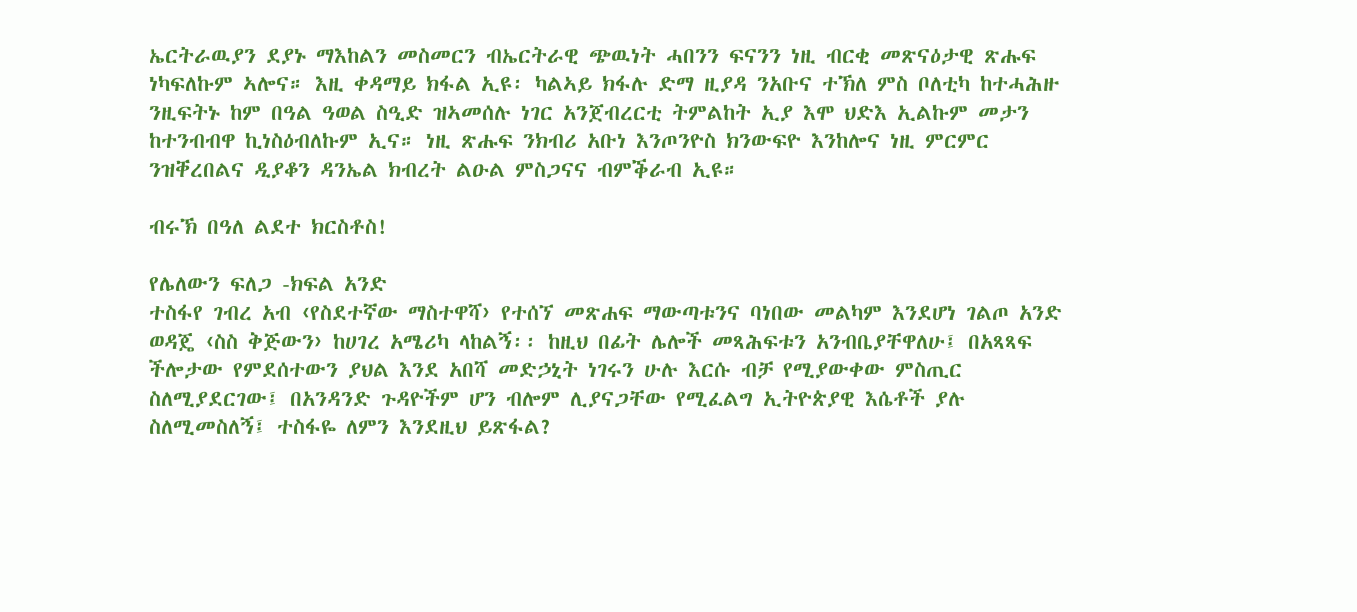ኤርትራዉያን ደያኑ ማእከልን መስመርን ብኤርትራዊ ጭዉነት ሓበንን ፍናንን ነዚ ብርቂ መጽናዕታዊ ጽሑፍ ነካፍለኩም ኣሎና። እዚ ቀዳማይ ክፋል ኢዩ፡ ካልኣይ ክፋሉ ድማ ዚያዳ ንአቡና ተኽለ ምስ ቦለቲካ ከተሓሕዙ ንዚፍትኑ ከም በዓል ዓወል ስዒድ ዝኣመሰሉ ነገር አንጀብረርቲ ትምልከት ኢያ እሞ ህድእ ኢልኩም መታን ከተንብብዋ ኪነስዕብለኩም ኢና። ነዚ ጽሑፍ ንክብሪ አቡነ እንጦንዮስ ክንውፍዮ እንከሎና ነዚ ምርምር ንዝቐረበልና ዲያቆን ዳንኤል ክብረት ልዑል ምስጋናና ብምቕራብ ኢዩ።

ብሩኽ በዓለ ልደተ ክርስቶስ!

የሌለውን ፍለጋ -ክፍል አንድ
ተስፋየ ገብረ አብ ‹የስደተኛው ማስተዋሻ› የተሰኘ መጽሐፍ ማውጣቱንና ባነበው መልካም እንደሆነ ገልጦ አንድ ወዳጄ ‹ስስ ቅጅውን› ከሀገረ አሜሪካ ላከልኝ፡፡ ከዚህ በፊት ሌሎች መጻሕፍቱን አንብቤያቸዋለሁ፤ በአጻጻፍ ችሎታው የምደሰተውን ያህል እንደ አበሻ መድኃኒት ነገሩን ሁሉ እርሱ ብቻ የሚያውቀው ምስጢር ስለሚያደርገው፤ በአንዳንድ ጉዳዮችም ሆን ብሎም ሊያናጋቸው የሚፈልግ ኢትዮጵያዊ እሴቶች ያሉ ስለሚመስለኝ፤ ተስፋዬ ለምን እንደዚህ ይጽፋል?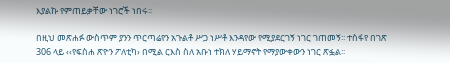እያልኩ የምጠይቃቸው ነገሮች ነበሩ፡፡

በዚህ መጽሐፉ ውስጥም ያንን ጥርጣሬየን አጉልቶ ሥጋ ነሥቶ እንዳየው የሚያደርገኝ ነገር ገጠመኝ፡፡ ተስፋየ በገጽ 306 ላይ ‹‹የፍስሐ ጽዮን ፖለቲካ› በሚል ርእስ ስለ አቡነ ተክለ ሃይማኖት የማያውቀውን ነገር ጽፏል፡፡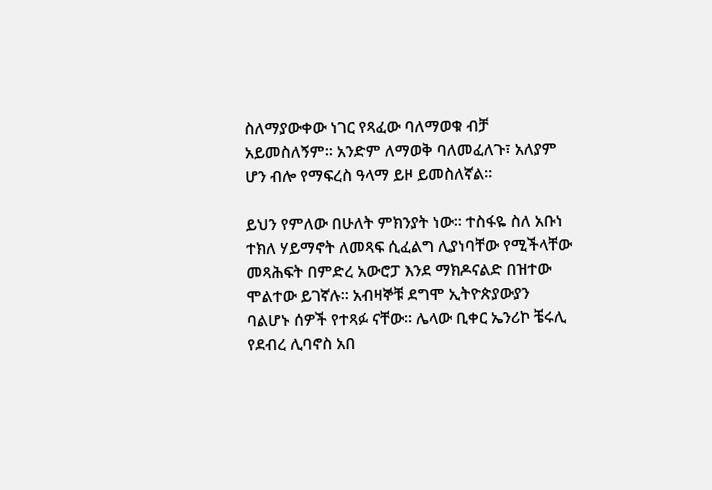ስለማያውቀው ነገር የጻፈው ባለማወቁ ብቻ አይመስለኝም፡፡ አንድም ለማወቅ ባለመፈለጉ፣ አለያም ሆን ብሎ የማፍረስ ዓላማ ይዞ ይመስለኛል፡፡

ይህን የምለው በሁለት ምክንያት ነው፡፡ ተስፋዬ ስለ አቡነ ተክለ ሃይማኖት ለመጻፍ ሲፈልግ ሊያነባቸው የሚችላቸው መጻሕፍት በምድረ አውሮፓ እንደ ማክዶናልድ በዝተው ሞልተው ይገኛሉ፡፡ አብዛኞቹ ደግሞ ኢትዮጵያውያን ባልሆኑ ሰዎች የተጻፉ ናቸው፡፡ ሌላው ቢቀር ኤንሪኮ ቼሩሊ የደብረ ሊባኖስ አበ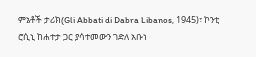ምኔቶች ታሪክ(Gli Abbati di Dabra Libanos, 1945)፣ ኮንቲ ሮሲኒ ከሐተታ ጋር ያሳተመውን ገድለ አቡነ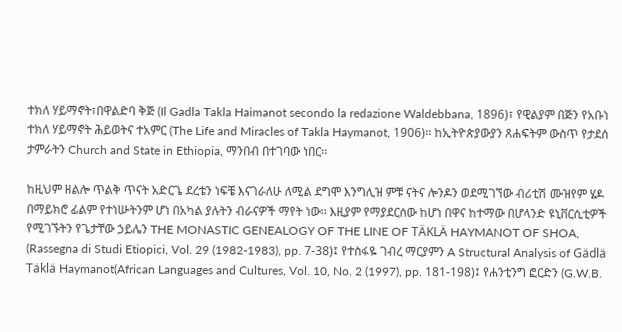ተክለ ሃይማኖት፣በዋልድባ ቅጅ (Il Gadla Takla Haimanot secondo la redazione Waldebbana, 1896)፣ የዊልያም በጅን የአቡነ ተክለ ሃይማኖት ሕይወትና ተአምር (The Life and Miracles of Takla Haymanot, 1906)፡፡ ከኢትዮጵያውያን ጸሐፍትም ውስጥ የታደሰ ታምራትን Church and State in Ethiopia, ማንበብ በተገባው ነበር፡፡

ከዚህም ዘልሎ ጥልቅ ጥናት አድርጌ ደረቴን ነፍቼ እናገራለሁ ለሚል ደግሞ እንግሊዝ ምቹ ናትና ሎንዶን ወደሚገኘው ብሪቲሽ ሙዝየም ሄዶ በማይክሮ ፊልም የተነሡትንም ሆነ በአካል ያሉትን ብራናዎች ማየት ነው፡፡ እዚያም የማያደርሰው ከሆነ በዋና ከተማው በሆላንድ ዩኒቨርሲቲዎች የሚገኙትን የጌታቸው ኃይሌን THE MONASTIC GENEALOGY OF THE LINE OF TÄKLÄ HAYMANOT OF SHOA, (Rassegna di Studi Etiopici, Vol. 29 (1982-1983), pp. 7-38)፤ የተስፋዬ ገብረ ማርያምን A Structural Analysis of Gädlä Täklä Haymanot(African Languages and Cultures, Vol. 10, No. 2 (1997), pp. 181-198)፤ የሐንቲንግ ፎርድን (G.W.B.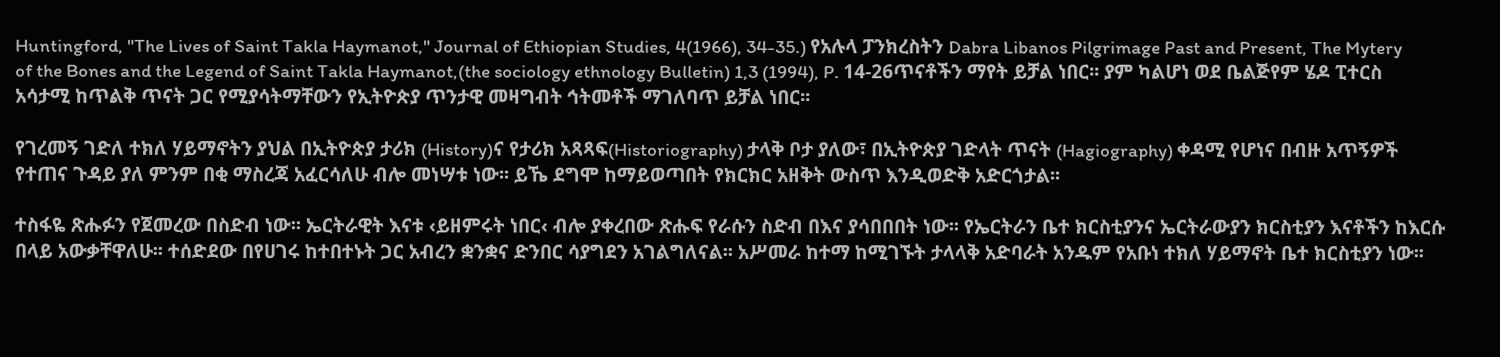Huntingford, "The Lives of Saint Takla Haymanot," Journal of Ethiopian Studies, 4(1966), 34-35.) የአሉላ ፓንክረስትን Dabra Libanos Pilgrimage Past and Present, The Mytery of the Bones and the Legend of Saint Takla Haymanot,(the sociology ethnology Bulletin) 1,3 (1994), P. 14-26ጥናቶችን ማየት ይቻል ነበር፡፡ ያም ካልሆነ ወደ ቤልጅየም ሄዶ ፒተርስ አሳታሚ ከጥልቅ ጥናት ጋር የሚያሳትማቸውን የኢትዮጵያ ጥንታዊ መዛግብት ኅትመቶች ማገለባጥ ይቻል ነበር፡፡

የገረመኝ ገድለ ተክለ ሃይማኖትን ያህል በኢትዮጵያ ታሪክ (History)ና የታሪክ አጻጻፍ(Historiography) ታላቅ ቦታ ያለው፣ በኢትዮጵያ ገድላት ጥናት (Hagiography) ቀዳሚ የሆነና በብዙ አጥኝዎች የተጠና ጉዳይ ያለ ምንም በቂ ማስረጃ አፈርሳለሁ ብሎ መነሣቱ ነው፡፡ ይኼ ደግሞ ከማይወጣበት የክርክር አዘቅት ውስጥ እንዲወድቅ አድርጎታል፡፡

ተስፋዬ ጽሑፉን የጀመረው በስድብ ነው፡፡ ኤርትራዊት እናቱ ‹ይዘምሩት ነበር‹ ብሎ ያቀረበው ጽሑፍ የራሱን ስድብ በእና ያሳበበበት ነው፡፡ የኤርትራን ቤተ ክርስቲያንና ኤርትራውያን ክርስቲያን እናቶችን ከእርሱ በላይ አውቃቸዋለሁ፡፡ ተሰድደው በየሀገሩ ከተበተኑት ጋር አብረን ቋንቋና ድንበር ሳያግደን አገልግለናል፡፡ አሥመራ ከተማ ከሚገኙት ታላላቅ አድባራት አንዱም የአቡነ ተክለ ሃይማኖት ቤተ ክርስቲያን ነው፡፡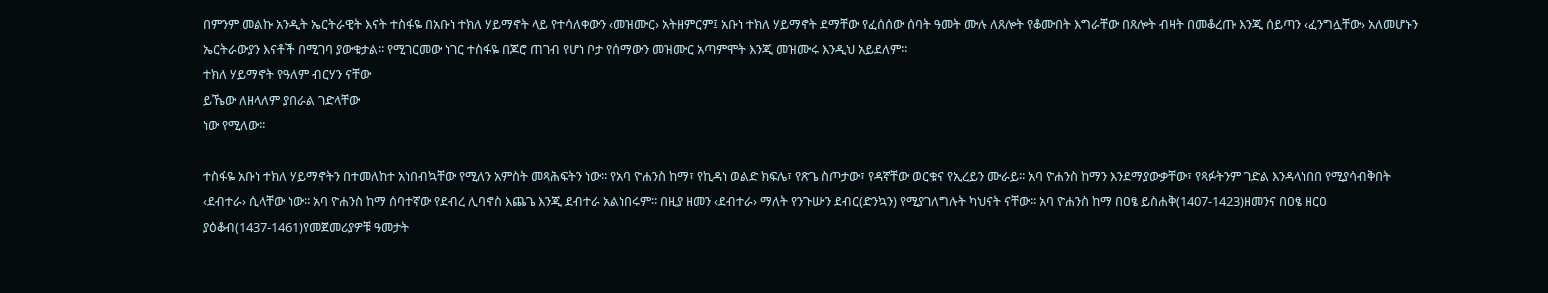በምንም መልኩ አንዲት ኤርትራዊት እናት ተስፋዬ በአቡነ ተክለ ሃይማኖት ላይ የተሳለቀውን ‹መዝሙር› አትዘምርም፤ አቡነ ተክለ ሃይማኖት ደማቸው የፈሰሰው ሰባት ዓመት ሙሉ ለጸሎት የቆሙበት እግራቸው በጸሎት ብዛት በመቆረጡ እንጂ ሰይጣን ‹ፈንግሏቸው› አለመሆኑን ኤርትራውያን እናቶች በሚገባ ያውቁታል፡፡ የሚገርመው ነገር ተስፋዬ በጆሮ ጠገብ የሆነ ቦታ የሰማውን መዝሙር አጣምሞት እንጂ መዝሙሩ እንዲህ አይደለም፡፡
ተክለ ሃይማኖት የዓለም ብርሃን ናቸው
ይኼው ለዘላለም ያበራል ገድላቸው
ነው የሚለው፡፡

ተስፋዬ አቡነ ተክለ ሃይማኖትን በተመለከተ አነበብኳቸው የሚለን አምስት መጻሕፍትን ነው፡፡ የአባ ዮሐንስ ከማ፣ የኪዳነ ወልድ ክፍሌ፣ የጽጌ ስጦታው፣ የዳኛቸው ወርቁና የኢረይን ሙራይ፡፡ አባ ዮሐንስ ከማን እንደማያውቃቸው፣ የጻፉትንም ገድል እንዳላነበበ የሚያሳብቅበት ‹ደብተራ› ሲላቸው ነው፡፡ አባ ዮሐንስ ከማ ሰባተኛው የደብረ ሊባኖስ እጨጌ እንጂ ደብተራ አልነበሩም፡፡ በዚያ ዘመን ‹ደብተራ› ማለት የንጉሡን ደብር(ድንኳን) የሚያገለግሉት ካህናት ናቸው፡፡ አባ ዮሐንስ ከማ በዐፄ ይስሐቅ(1407-1423)ዘመንና በዐፄ ዘርዐ ያዕቆብ(1437-1461)የመጀመሪያዎቹ ዓመታት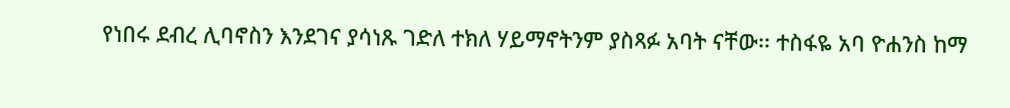የነበሩ ደብረ ሊባኖስን እንደገና ያሳነጹ ገድለ ተክለ ሃይማኖትንም ያስጻፉ አባት ናቸው፡፡ ተስፋዬ አባ ዮሐንስ ከማ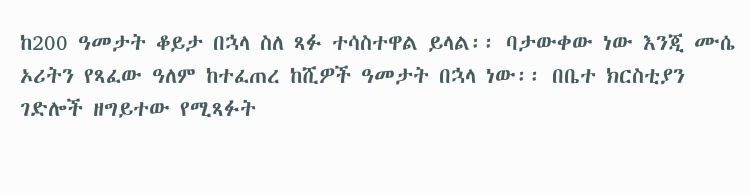ከ200 ዓመታት ቆይታ በኋላ ስለ ጻፉ ተሳስተዋል ይላል፡፡ ባታውቀው ነው እንጂ ሙሴ ኦሪትን የጻፈው ዓለም ከተፈጠረ ከሺዎች ዓመታት በኋላ ነው፡፡ በቤተ ክርስቲያን ገድሎች ዘግይተው የሚጻፉት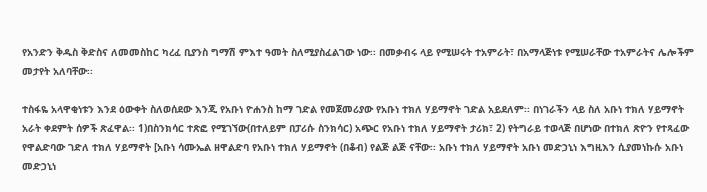የአንድን ቅዱስ ቅድስና ለመመስከር ካረፈ ቢያንስ ግማሽ ምእተ ዓመት ስለሚያስፈልገው ነው፡፡ በመቃብሩ ላይ የሚሠሩት ተአምራት፣ በአማላጅነቱ የሚሠራቸው ተአምራትና ሌሎችም መታየት አለባቸው፡፡

ተስፋዬ አላዋቂነቱን እንደ ዕውቀት ስለወሰደው እንጂ የአቡነ ዮሐንስ ከማ ገድል የመጀመሪያው የአቡነ ተክለ ሃይማኖት ገድል አይደለም፡፡ በነገራችን ላይ ስለ አቡነ ተክለ ሃይማኖት አራት ቀደምት ሰዎች ጽፈዋል፡፡ 1)በስንክሳር ተጽፎ የሚገኘው(በተለይም በፓሪሱ ስንክሳር) አጭር የአቡነ ተክለ ሃይማኖት ታሪክ፣ 2) የትግራይ ተወላጅ በሆነው በተክለ ጽዮን የተጻፈው የዋልድባው ገድለ ተክለ ሃይማኖት [አቡነ ሳሙኤል ዘዋልድባ የአቡነ ተክለ ሃይማኖት (በቆብ) የልጅ ልጅ ናቸው፡፡ አቡነ ተክለ ሃይማኖት አቡነ መድኃኒነ እግዚእን ሲያመነኩሱ አቡነ መድኃኒነ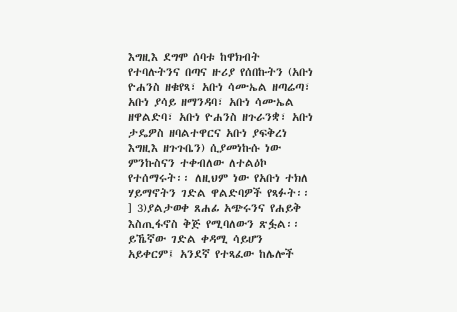እግዚእ ደግሞ ሰባቱ ከዋክብት የተባሉትንና በጣና ዙሪያ የሰበኩትን (አቡነ ዮሐንስ ዘቁየጻ፣ አቡነ ሳሙኤል ዘጣሬጣ፣ አቡነ ያሳይ ዘማንዳባ፣ አቡነ ሳሙኤል ዘዋልድባ፣ አቡነ ዮሐንስ ዘጉራንቋ፣ አቡነ ታዴዎስ ዘባልተዋርና አቡነ ያፍቅረነ እግዚእ ዘጉጉቤን) ሲያመነኩሱ ነው ምንኩስናን ተቀብለው ለተልዕኮ የተሰማሩት፡፡ ለዚህም ነው የአቡነ ተክለ ሃይማኖትን ገድል ዋልድባዎች የጻፉት፡፡] 3)ያልታወቀ ጸሐፊ አጭሩንና የሐይቅ እስጢፋኖስ ቅጅ የሚባለውን ጽፏል፡፡ ይኼኛው ገድል ቀዳሚ ሳይሆን አይቀርም፤ አንደኛ የተጻፈው ከሌሎች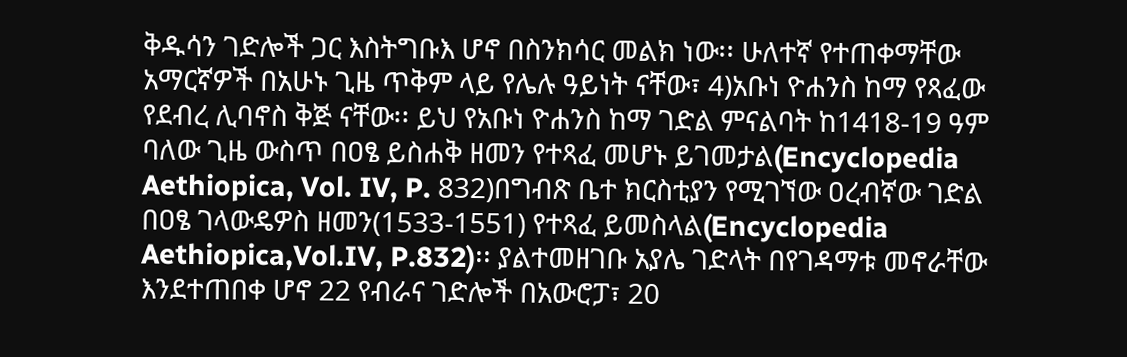ቅዱሳን ገድሎች ጋር እስትግቡእ ሆኖ በስንክሳር መልክ ነው፡፡ ሁለተኛ የተጠቀማቸው አማርኛዎች በአሁኑ ጊዜ ጥቅም ላይ የሌሉ ዓይነት ናቸው፣ 4)አቡነ ዮሐንስ ከማ የጻፈው የደብረ ሊባኖስ ቅጅ ናቸው፡፡ ይህ የአቡነ ዮሐንስ ከማ ገድል ምናልባት ከ1418-19 ዓም ባለው ጊዜ ውስጥ በዐፄ ይስሐቅ ዘመን የተጻፈ መሆኑ ይገመታል(Encyclopedia Aethiopica, Vol. IV, P. 832)በግብጽ ቤተ ክርስቲያን የሚገኘው ዐረብኛው ገድል በዐፄ ገላውዴዎስ ዘመን(1533-1551) የተጻፈ ይመስላል(Encyclopedia Aethiopica,Vol.IV, P.832)፡፡ ያልተመዘገቡ አያሌ ገድላት በየገዳማቱ መኖራቸው እንደተጠበቀ ሆኖ 22 የብራና ገድሎች በአውሮፓ፣ 20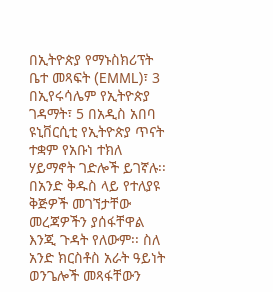በኢትዮጵያ የማኑስክሪፕት ቤተ መጻፍት (EMML)፣ 3 በኢየሩሳሌም የኢትዮጵያ ገዳማት፣ 5 በአዲስ አበባ ዩኒቨርሲቲ የኢትዮጵያ ጥናት ተቋም የአቡነ ተክለ ሃይማኖት ገድሎች ይገኛሉ፡፡ በአንድ ቅዱስ ላይ የተለያዩ ቅጅዎች መገኘታቸው መረጃዎችን ያሰፋቸዋል እንጂ ጉዳት የለውም፡፡ ስለ አንድ ክርስቶስ አራት ዓይነት ወንጌሎች መጻፋቸውን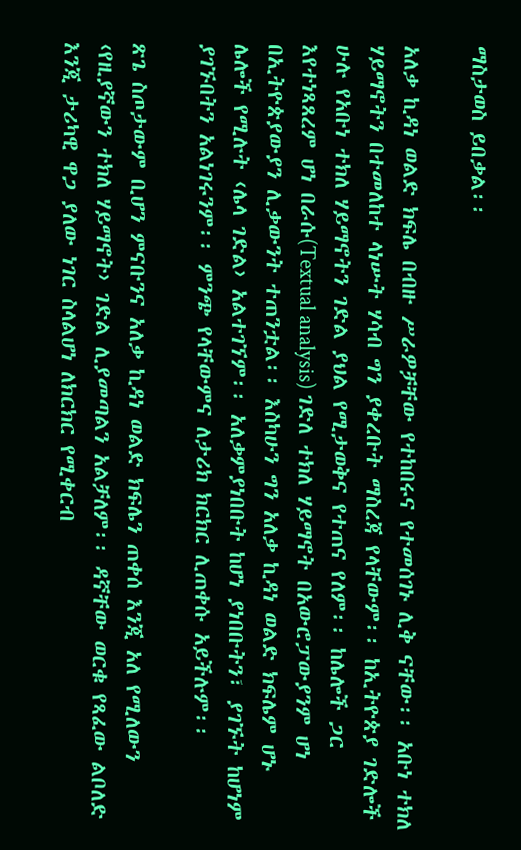ማስታወስ ይበቃል፡፡

አለቃ ኪዳነ ወልድ ክፍሌ በብዙ ሥራዎቻቸው የተከበሩና የተመሰገኑ ሊቅ ናቸው፡፡ አቡነ ተክለ ሃይማኖትን በተመለከተ ላነሡት ሃሳብ ግን ያቀረቡት ማስረጃ የላቸውም፡፡ ከኢትዮጵያ ገድሎች ሁሉ የአቡነ ተክለ ሃይማኖትን ገድል ያህል የሚታወቅና የተጠና የለም፡፡ ከሌሎች ጋር እየተነጻጸረም ሆነ በራሱ(Textual analysis) ገድለ ተክለ ሃይማኖት በአውሮፓውያንም ሆነ በኢትዮጵያውያን ሊቃውንት ተጠንቷል፡፡ እስካሁን ግን አለቃ ኪዳነ ወልድ ክፍሌም ሆኑ ሌሎች የሚሉት ‹ሌላ ገድል› አልተገኘም፡፡ አለቃምያነበቡት ከሆነ ያነበቡትን፣ ያገኙት ከሆነም ያገኙበትን አልነገሩንም፡፡ ምንጭ የላቸውምና ለታሪክ ክርክር ሊጠቀሱ አይችሉም፡፡

ጽጌ ስጦታውም ቢሆን ምናቡንና አለቃ ኪዳነ ወልድ ክፍሌን ጠቀሰ እንጂ አለ የሚለውን ‹የዚያኛውን ተክለ ሃይማኖት› ገድል ሊያመጣልን አልቻለም፡፡ ዳኛቸው ወርቁ የጻፈው ልቦለድ እንጂ ታሪካዊ ዋጋ ያለው ነገር ስላልሆነ ለክርክር የሚቀርብ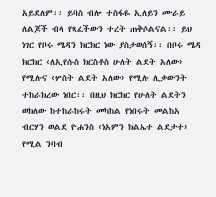አይደለም፡፡ ይባስ ብሎ ተስፋዬ ኢለይን ሙራይ ለልጆች ብላ የጻፈችውን ተረት ጠቅሶልናል፡፡ ይህ ነገር የቦሩ ሜዳን ክርክር ነው ያስታወሰኝ፡፡ በቦሩ ሜዳ ክርክር ‹ለኢየሱስ ክርስቶስ ሁለት ልደት አለው› የሚሉና ‹ሦስት ልደት አለው› የሚሉ ሊቃውንት ተከራክረው ነበር፡፡ በዚህ ክርክር የሁለት ልደትን ወክለው ከተከራከሩት መካከል የነበሩት መልከአ ብርሃን ወልደ ዮሐንስ ‹ነአምን ክልኤተ ልደታተ› የሚል ንባብ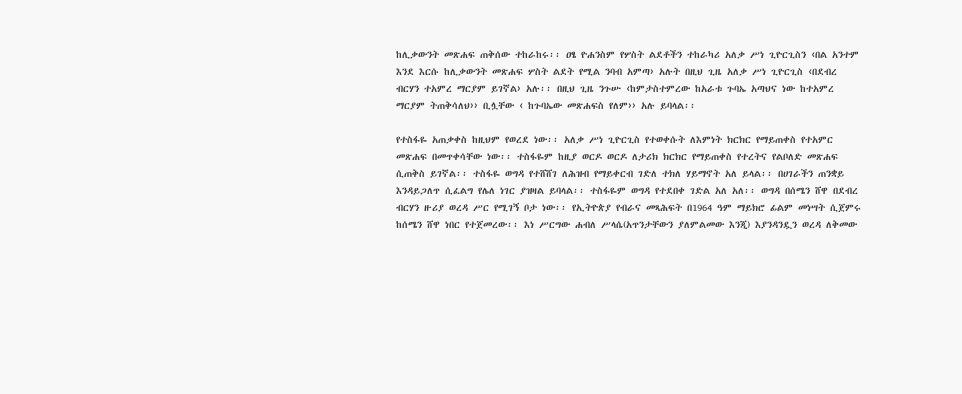ከሊቃውንት መጽሐፍ ጠቅሰው ተከራከሩ፡፡ ዐፄ ዮሐንስም የሦስት ልደቶችን ተከራካሪ አለቃ ሥነ ጊዮርጊስን ‹በል አንተም እንደ እርሱ ከሊቃውንት መጽሐፍ ሦስት ልደት የሚል ንባብ አምጣ› አሉት በዚህ ጊዜ አለቃ ሥነ ጊዮርጊስ ‹በደብረ ብርሃን ተአምረ ማርያም ይገኛል› አሉ፡፡ በዚህ ጊዜ ንጉሡ ‹ከምታስተምረው ከአራቱ ጉባኤ አጣህና ነው ከተአምረ ማርያም ትጠቅሳለህ›› ቢሏቸው ‹ ከጉባኤው መጽሐፍስ የለም›› አሉ ይባላል፡፡

የተስፋዬ አጠቃቀስ ከዚህም የወረደ ነው፡፡ አለቃ ሥነ ጊዮርጊስ የተወቀሱት ለእምነት ክርክር የማይጠቀስ የተአምር መጽሐፍ በመጥቀሳቸው ነው፡፡ ተስፋዬም ከዚያ ወርዶ ወርዶ ለታሪክ ክርክር የማይጠቀስ የተረትና የልቦለድ መጽሐፍ ሲጠቅስ ይገኛል፡፡ ተስፋዬ ወግዳ የተሸሸገ ለሕዝብ የማይቀርብ ገድለ ተክለ ሃይማኖት አለ ይላል፡፡ በሀገራችን ጠንቋይ እንዳይጋለጥ ሲፈልግ የሌለ ነገር ያዝዛል ይባላል፡፡ ተስፋዬም ወግዳ የተደበቀ ገድል አለ አለ፡፡ ወግዳ በሰሜን ሸዋ በደብረ ብርሃን ዙሪያ ወረዳ ሥር የሚገኝ ቦታ ነው፡፡ የኢትዮጵያ የብራና መጻሕፍት በ1964 ዓም ማይክሮ ፊልም መነሣት ሲጀምሩ ከሰሜን ሸዋ ነበር የተጀመረው፡፡ እነ ሥርግው ሐብለ ሥላሴ(አጥንታቸውን ያለምልመው እንጂ) እያንዳንዷን ወረዳ ለቅመው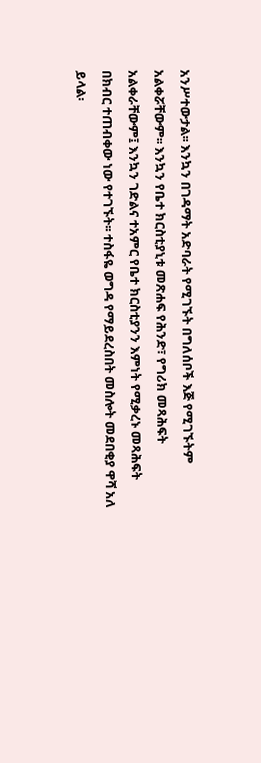አንሥተውታል፡፡ እንኳን በገዳማት አድባራት የሚገኙት በግለሰቦች እጅ የሚገኙትም አልቀሯቸውም፡፡ እንኳን የቤተ ክርስቲያኒቱ መጽሐፍ የሕንድ፣ የግሪክ መጻሕፍት አልቀራቸውም፤ እንኳን ገድልና ተአምር የቤተ ክርስቲያንን እምነት የሚቃረኑ መጻሕፍት በክብር ተጠብቀው ነው የተገኙት፡፡ ተስፋዬ ወግዳ የማይደረስበት መስሎት መደበቂያ ዋሻ አለ ይላል፡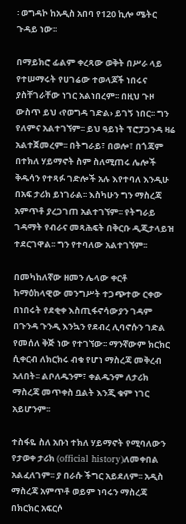፡ ወግዳኮ ከአዲስ አበባ የ120 ኪሎ ሜትር ጉዳይ ነው፡፡

በማይክሮ ፊልም ቀረጻው ወቅት በሥራ ላይ የተሠማሩት የሀገሬው ተወላጆች ነበሩና ያስቸገራቸው ነገር አልነበረም፡፡ በዚህ ጉዞ ውስጥ ይህ ‹የወግዳ ገድል› ይገኝ ነበር፡፡ ግን የለምና አልተገኘም፡፡ ይህ ዓይነት ፕሮፓጋንዳ ዛሬ አልተጀመረም፡፡ በትግራይ፣ በወሎ፣ በጎጃም በተክለ ሃይማኖት ስም ስለሚጠሩ ሌሎች ቅዱሳን የተጻፉ ገድሎች አሉ እየተባለ እንዲሁ በአፍ ታሪክ ይነገራል፡፡ እስካሁን ግን ማስረጃ አምጥቶ ያረጋገጠ አልተገኘም፡፡ የትግራይ ገዳማት የብራና መጻሕፍት በቅርቡ ዲጂታላይዝ ተደርገዋል፡፡ ግን የተባለው አልተገኘም፡፡

በመካከለኛው ዘመን ሌላው ቀርቶ ከማዕከላዊው መንግሥት ተጋጭተው ርቀው በነበሩት የደቂቀ እስጢፋኖሳውያን ገዳም በጉንዳ ጉንዲ እንኳን የደብረ ሊባኖሱን ገድል የመሰለ ቅጅ ነው የተገኘው፡፡ ማንኛውም ክርክር ሲቀርብ ለክርክሩ ብቁ የሆነ ማስረጃ መቅረብ አለበት፡፡ ልቦለዱንም፣ ቀልዱንም ለታሪክ ማስረጃ መጥቀስ ቧልት እንጂ ቁም ነገር አይሆንም፡፡

ተስፋዬ ስለ አቡነ ተክለ ሃይማኖት የሚባለውን የታወቀ ታሪክ (official history)ለመቀበል አልፈለገም፡፡ ያ በራሱ ችግር አይደለም፡፡ አዲስ ማስረጃ አምጥቶ ወይም ነባሩን ማስረጃ በክርክር አፍርሶ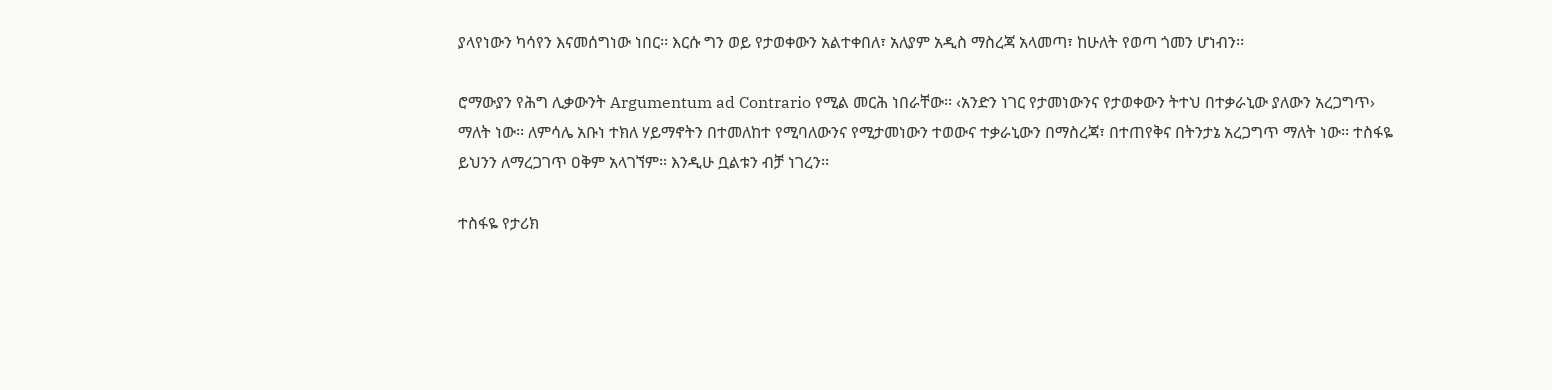ያላየነውን ካሳየን እናመሰግነው ነበር፡፡ እርሱ ግን ወይ የታወቀውን አልተቀበለ፣ አለያም አዲስ ማስረጃ አላመጣ፣ ከሁለት የወጣ ጎመን ሆነብን፡፡

ሮማውያን የሕግ ሊቃውንት Argumentum ad Contrario የሚል መርሕ ነበራቸው፡፡ ‹አንድን ነገር የታመነውንና የታወቀውን ትተህ በተቃራኒው ያለውን አረጋግጥ› ማለት ነው፡፡ ለምሳሌ አቡነ ተክለ ሃይማኖትን በተመለከተ የሚባለውንና የሚታመነውን ተወውና ተቃራኒውን በማስረጃ፣ በተጠየቅና በትንታኔ አረጋግጥ ማለት ነው፡፡ ተስፋዬ ይህንን ለማረጋገጥ ዐቅም አላገኘም፡፡ እንዲሁ ቧልቱን ብቻ ነገረን፡፡

ተስፋዬ የታሪክ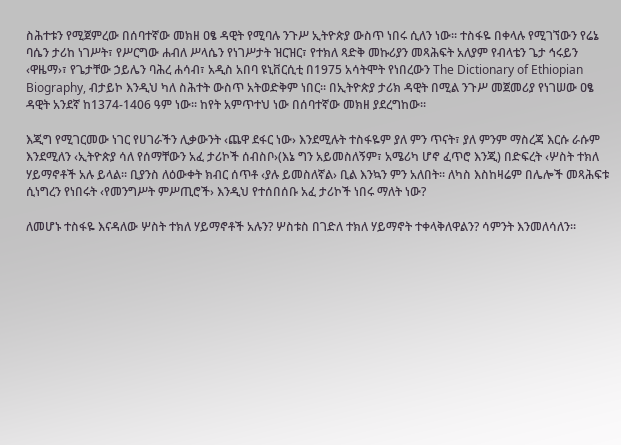ስሕተቱን የሚጀምረው በሰባተኛው መክዘ ዐፄ ዳዊት የሚባሉ ንጉሥ ኢትዮጵያ ውስጥ ነበሩ ሲለን ነው፡፡ ተስፋዬ በቀላሉ የሚገኘውን የሬኔ ባሴን ታሪከ ነገሥት፣ የሥርግው ሐብለ ሥላሴን የነገሥታት ዝርዝር፣ የተክለ ጻድቅ መኩሪያን መጻሕፍት አለያም የብላቴን ጌታ ኅሩይን ‹ዋዜማ›፣ የጌታቸው ኃይሌን ባሕረ ሐሳብ፣ አዲስ አበባ ዩኒቨርሲቲ በ1975 አሳትሞት የነበረውን The Dictionary of Ethiopian Biography, ብታይኮ እንዲህ ካለ ስሕተት ውስጥ አትወድቅም ነበር፡፡ በኢትዮጵያ ታሪክ ዳዊት በሚል ንጉሥ መጀመሪያ የነገሠው ዐፄ ዳዊት አንደኛ ከ1374-1406 ዓም ነው፡፡ ከየት አምጥተህ ነው በሰባተኛው መክዘ ያደረግከው፡፡

እጂግ የሚገርመው ነገር የሀገራችን ሊቃውንት ‹ጨዋ ደፋር ነው› እንደሚሉት ተስፋዬም ያለ ምን ጥናት፣ ያለ ምንም ማስረጃ እርሱ ራሱም እንደሚለን ‹ኢትዮጵያ ሳለ የሰማቸውን አፈ ታሪኮች ሰብስቦ›(እኔ ግን አይመስለኝም፣ አሜሪካ ሆኖ ፈጥሮ እንጂ) በድፍረት ‹ሦስት ተክለ ሃይማኖቶች አሉ ይላል፡፡ ቢያንስ ለዕውቀት ክብር ሰጥቶ ‹ያሉ ይመስለኛል› ቢል እንኳን ምን አለበት፡፡ ለካስ እስከዛሬም በሌሎች መጻሕፍቱ ሲነግረን የነበሩት ‹የመንግሥት ምሥጢሮች› እንዲህ የተሰበሰቡ አፈ ታሪኮች ነበሩ ማለት ነው?

ለመሆኑ ተስፋዬ እናዳለው ሦስት ተክለ ሃይማኖቶች አሉን? ሦስቱስ በገድለ ተክለ ሃይማኖት ተቀላቅለዋልን? ሳምንት እንመለሳለን፡፡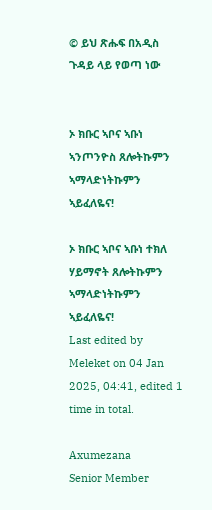© ይህ ጽሑፍ በአዲስ ጉዳይ ላይ የወጣ ነው


ኦ ክቡር ኣቦና ኣቡነ ኣንጦንዮስ ጸሎትኩምን ኣማላድነትኩምን ኣይፈለዬና!

ኦ ክቡር ኣቦና ኣቡነ ተክለ ሃይማኖት ጸሎትኩምን ኣማላድነትኩምን ኣይፈለዬና!
Last edited by Meleket on 04 Jan 2025, 04:41, edited 1 time in total.

Axumezana
Senior Member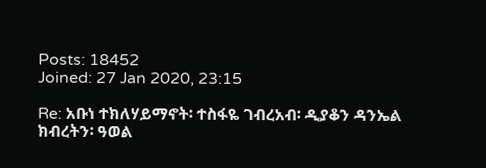Posts: 18452
Joined: 27 Jan 2020, 23:15

Re: አቡነ ተክለሃይማኖት፡ ተስፋዬ ገብረአብ፡ ዲያቆን ዳንኤል ክብረትን፡ ዓወል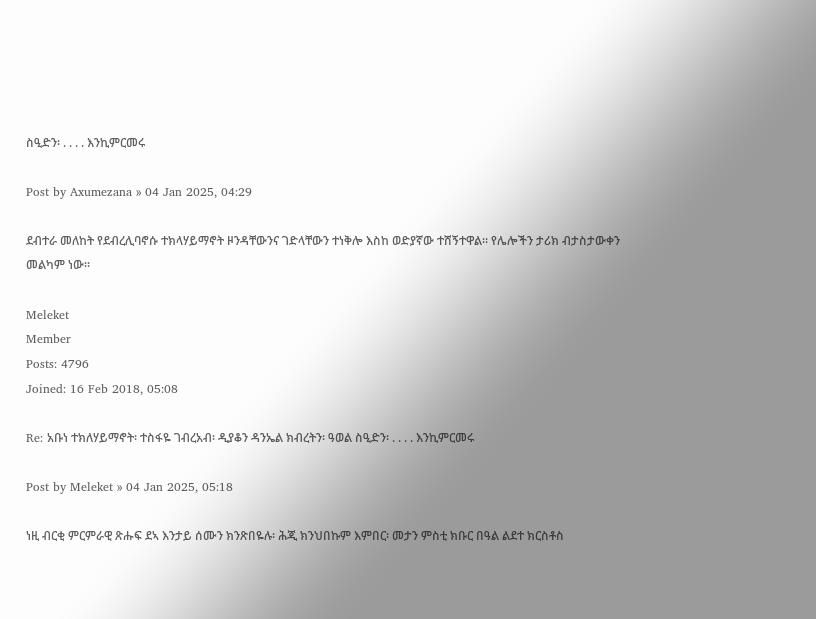ስዒድን፡ . . . . እንኪምርመሩ

Post by Axumezana » 04 Jan 2025, 04:29

ደብተራ መለከት የደብረሊባኖሱ ተክላሃይማኖት ዞንዳቸውንና ገድላቸውን ተነቅሎ እስከ ወድያኛው ተሸኝተዋል። የሌሎችን ታሪክ ብታስታውቀን መልካም ነው።

Meleket
Member
Posts: 4796
Joined: 16 Feb 2018, 05:08

Re: አቡነ ተክለሃይማኖት፡ ተስፋዬ ገብረአብ፡ ዲያቆን ዳንኤል ክብረትን፡ ዓወል ስዒድን፡ . . . . እንኪምርመሩ

Post by Meleket » 04 Jan 2025, 05:18

ነዚ ብርቂ ምርምራዊ ጽሑፍ ደኣ እንታይ ሰሙን ክንጽበዬሉ፡ ሕጂ ክንህበኩም እምበር፡ መታን ምስቲ ክቡር በዓል ልደተ ክርስቶስ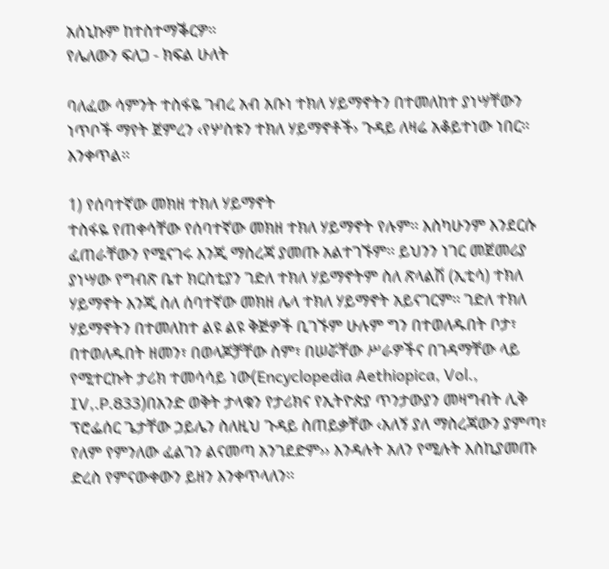አሰኒኩም ከተስተማቕርዎ።
የሌለውን ፍለጋ - ክፍል ሁለት

ባለፈው ሳምንት ተስፋዬ ገብረ አብ አቡነ ተክለ ሃይማኖትን በተመለከተ ያነሣቸውን ነጥቦች ማየት ጀምረን ‹የሦስቱን ተክለ ሃይማኖቶች› ጉዳይ ለዛሬ አቆይተነው ነበር፡፡ እንቀጥል፡፡

1) የሰባተኛው መክዘ ተክለ ሃይማኖት
ተስፋዬ የጠቀሳቸው የሰባተኛው መክዘ ተክለ ሃይማኖት የሉም፡፡ እስካሁንም እንደርሱ ፈጠራቸውን የሚናገሩ እንጂ ማስረጃ ያመጡ አልተገኙም፡፡ ይህንን ነገር መጀመሪያ ያነሣው የግብጽ ቤተ ክርስቲያን ገድለ ተክለ ሃይማኖትም ስለ ጽላልሽ (ኢቲሳ) ተክለ ሃይማኖት እንጂ ስለ ሰባተኛው መክዘ ሌላ ተክለ ሃይማኖት አይናገርም፡፡ ገድለ ተክለ ሃይማኖትን በተመለከተ ልዩ ልዩ ቅጅዎች ቢገኙም ሁሉም ግን በተወለዱበት ቦታ፣ በተወለዱበት ዘመን፣ በወላጆቻቸው ስም፣ በሠሯቸው ሥራዎችና በገዳማቸው ላይ የሚተርኩት ታሪክ ተመሳሳይ ነው(Encyclopedia Aethiopica, Vol., IV,.P.833)በአንድ ወቅት ታላቁን የታሪክና የኢትዮጵያ ጥንታውያን መዛግብት ሊቅ ፕሮፌሰር ጌታቸው ኃይሌን ስለዚህ ጉዳይ ስጠይቃቸው ‹አለኝ ያለ ማስረጃውን ያምጣ፣ የለም የምንለው ፈልገን ልናመጣ አንገደድም›› እንዳሉት አለን የሚሉት እስኪያመጡ ድረስ የምናውቀውን ይዘን እንቀጥላለን፡፡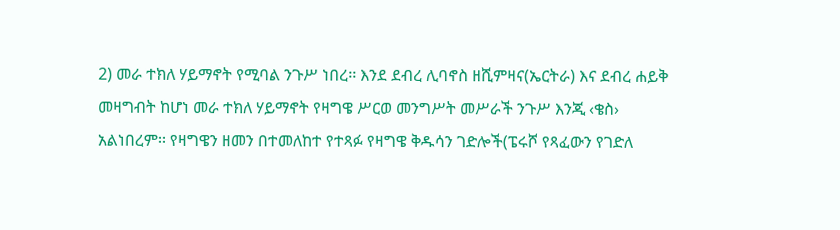2) መራ ተክለ ሃይማኖት የሚባል ንጉሥ ነበረ፡፡ እንደ ደብረ ሊባኖስ ዘሺምዛና(ኤርትራ) እና ደብረ ሐይቅ መዛግብት ከሆነ መራ ተክለ ሃይማኖት የዛግዌ ሥርወ መንግሥት መሥራች ንጉሥ እንጂ ‹ቄስ› አልነበረም፡፡ የዛግዌን ዘመን በተመለከተ የተጻፉ የዛግዌ ቅዱሳን ገድሎች(ፔሩሾ የጻፈውን የገድለ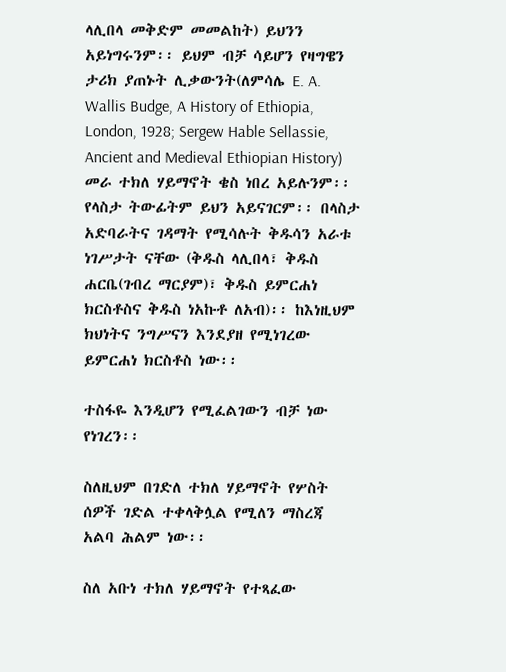ላሊበላ መቅድም መመልከት) ይህንን አይነግሩንም፡፡ ይህም ብቻ ሳይሆን የዛግዌን ታሪክ ያጠኑት ሊቃውንት(ለምሳሌ E. A. Wallis Budge, A History of Ethiopia, London, 1928; Sergew Hable Sellassie, Ancient and Medieval Ethiopian History) መራ ተክለ ሃይማኖት ቄስ ነበረ አይሉንም፡፡ የላስታ ትውፊትም ይህን አይናገርም፡፡ በላስታ አድባራትና ገዳማት የሚሳሉት ቅዱሳን አራቱ ነገሥታት ናቸው (ቅዱስ ላሊበላ፣ ቅዱስ ሐርቤ(ገብረ ማርያም)፣ ቅዱስ ይምርሐነ ክርስቶስና ቅዱስ ነአኩቶ ለአብ)፡፡ ከእነዚህም ክህነትና ንግሥናን እንደያዘ የሚነገረው ይምርሐነ ክርስቶስ ነው፡፡

ተስፋዬ እንዲሆን የሚፈልገውን ብቻ ነው የነገረን፡፡

ስለዚህም በገድለ ተክለ ሃይማኖት የሦስት ሰዎች ገድል ተቀላቅሏል የሚለን ማስረጃ አልባ ሕልም ነው፡፡

ስለ አቡነ ተክለ ሃይማኖት የተጻፈው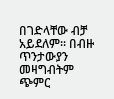በገድላቸው ብቻ አይደለም፡፡ በብዙ ጥንታውያን መዛግብትም ጭምር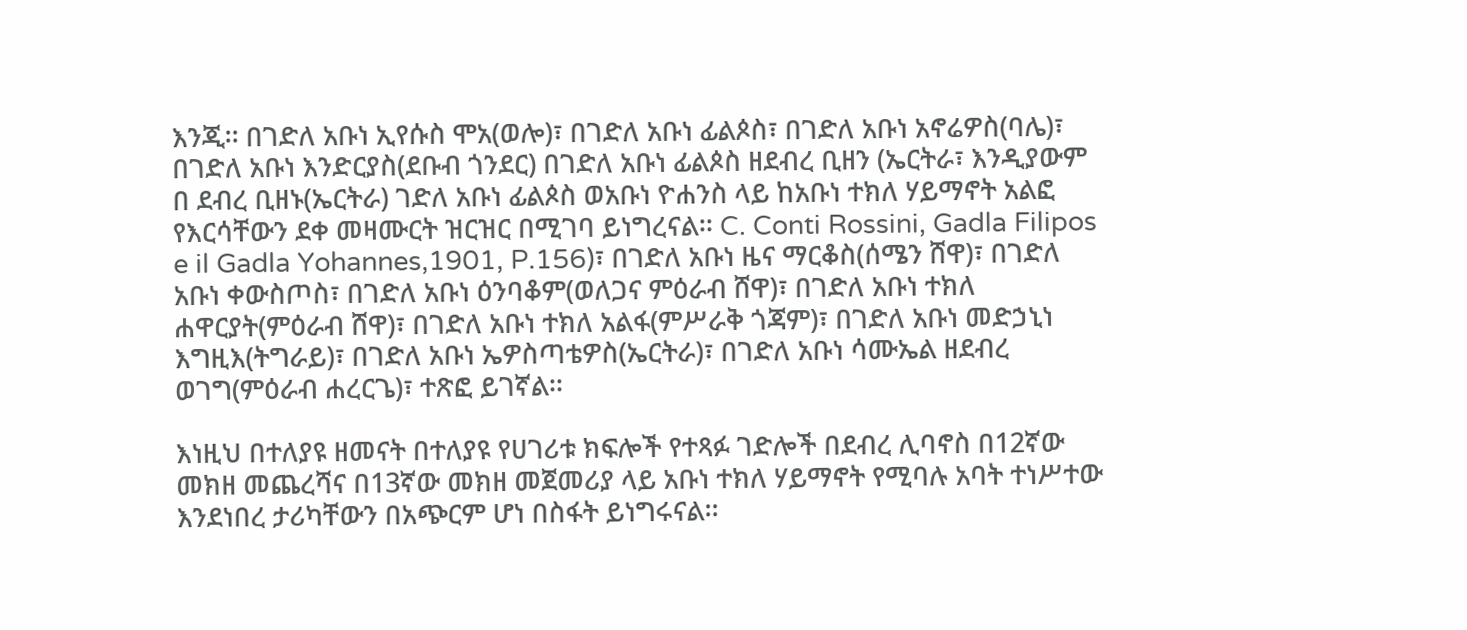እንጂ፡፡ በገድለ አቡነ ኢየሱስ ሞአ(ወሎ)፣ በገድለ አቡነ ፊልጶስ፣ በገድለ አቡነ አኖሬዎስ(ባሌ)፣ በገድለ አቡነ እንድርያስ(ደቡብ ጎንደር) በገድለ አቡነ ፊልጶስ ዘደብረ ቢዘን (ኤርትራ፣ እንዲያውም በ ደብረ ቢዘኑ(ኤርትራ) ገድለ አቡነ ፊልጶስ ወአቡነ ዮሐንስ ላይ ከአቡነ ተክለ ሃይማኖት አልፎ የእርሳቸውን ደቀ መዛሙርት ዝርዝር በሚገባ ይነግረናል፡፡ C. Conti Rossini, Gadla Filipos e il Gadla Yohannes,1901, P.156)፣ በገድለ አቡነ ዜና ማርቆስ(ሰሜን ሸዋ)፣ በገድለ አቡነ ቀውስጦስ፣ በገድለ አቡነ ዕንባቆም(ወለጋና ምዕራብ ሸዋ)፣ በገድለ አቡነ ተክለ ሐዋርያት(ምዕራብ ሸዋ)፣ በገድለ አቡነ ተክለ አልፋ(ምሥራቅ ጎጃም)፣ በገድለ አቡነ መድኃኒነ እግዚእ(ትግራይ)፣ በገድለ አቡነ ኤዎስጣቴዎስ(ኤርትራ)፣ በገድለ አቡነ ሳሙኤል ዘደብረ ወገግ(ምዕራብ ሐረርጌ)፣ ተጽፎ ይገኛል፡፡

እነዚህ በተለያዩ ዘመናት በተለያዩ የሀገሪቱ ክፍሎች የተጻፉ ገድሎች በደብረ ሊባኖስ በ12ኛው መክዘ መጨረሻና በ13ኛው መክዘ መጀመሪያ ላይ አቡነ ተክለ ሃይማኖት የሚባሉ አባት ተነሥተው እንደነበረ ታሪካቸውን በአጭርም ሆነ በስፋት ይነግሩናል፡፡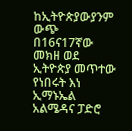ከኢትዮጵያውያንም ውጭ በ16ና17ኛው መክዘ ወደ ኢትዮጵያ መጥተው የነበሩት እነ ኢማኑኤል አልሜዳና ፓድሮ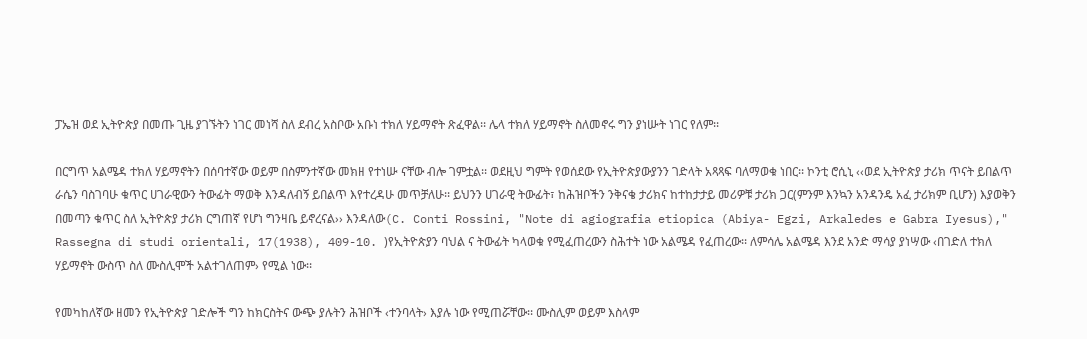ፓኤዝ ወደ ኢትዮጵያ በመጡ ጊዜ ያገኙትን ነገር መነሻ ስለ ደብረ አስቦው አቡነ ተክለ ሃይማኖት ጽፈዋል፡፡ ሌላ ተክለ ሃይማኖት ስለመኖሩ ግን ያነሡት ነገር የለም፡፡

በርግጥ አልሜዳ ተክለ ሃይማኖትን በሰባተኛው ወይም በስምንተኛው መክዘ የተነሡ ናቸው ብሎ ገምቷል፡፡ ወደዚህ ግምት የወሰደው የኢትዮጵያውያንን ገድላት አጻጻፍ ባለማወቁ ነበር፡፡ ኮንቲ ሮሲኒ ‹‹ወደ ኢትዮጵያ ታሪክ ጥናት ይበልጥ ራሴን ባስገባሁ ቁጥር ሀገራዊውን ትውፊት ማወቅ እንዳለብኝ ይበልጥ እየተረዳሁ መጥቻለሁ፡፡ ይህንን ሀገራዊ ትውፊት፣ ከሕዝቦችን ንቅናቄ ታሪክና ከተከታታይ መሪዎቹ ታሪክ ጋር(ምንም እንኳን አንዳንዴ አፈ ታሪክም ቢሆን) እያወቅን በመጣን ቁጥር ስለ ኢትዮጵያ ታሪክ ርግጠኛ የሆነ ግንዛቤ ይኖረናል›› እንዳለው(C. Conti Rossini, "Note di agiografia etiopica (Abiya- Egzi, Arkaledes e Gabra Iyesus)," Rassegna di studi orientali, 17(1938), 409-10. )የኢትዮጵያን ባህል ና ትውፊት ካላወቁ የሚፈጠረውን ስሕተት ነው አልሜዳ የፈጠረው፡፡ ለምሳሌ አልሜዳ እንደ አንድ ማሳያ ያነሣው ‹በገድለ ተክለ ሃይማኖት ውስጥ ስለ ሙስሊሞች አልተገለጠም› የሚል ነው፡፡

የመካከለኛው ዘመን የኢትዮጵያ ገድሎች ግን ከክርስትና ውጭ ያሉትን ሕዝቦች ‹ተንባላት› እያሉ ነው የሚጠሯቸው፡፡ ሙስሊም ወይም እስላም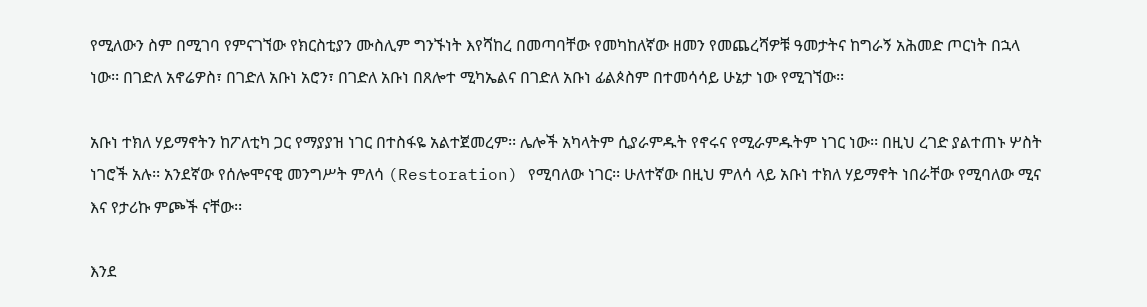የሚለውን ስም በሚገባ የምናገኘው የክርስቲያን ሙስሊም ግንኙነት እየሻከረ በመጣባቸው የመካከለኛው ዘመን የመጨረሻዎቹ ዓመታትና ከግራኝ አሕመድ ጦርነት በኋላ ነው፡፡ በገድለ አኖሬዎስ፣ በገድለ አቡነ አሮን፣ በገድለ አቡነ በጸሎተ ሚካኤልና በገድለ አቡነ ፊልጶስም በተመሳሳይ ሁኔታ ነው የሚገኘው፡፡

አቡነ ተክለ ሃይማኖትን ከፖለቲካ ጋር የማያያዝ ነገር በተስፋዬ አልተጀመረም፡፡ ሌሎች አካላትም ሲያራምዱት የኖሩና የሚራምዱትም ነገር ነው፡፡ በዚህ ረገድ ያልተጠኑ ሦስት ነገሮች አሉ፡፡ አንደኛው የሰሎሞናዊ መንግሥት ምለሳ (Restoration) የሚባለው ነገር፡፡ ሁለተኛው በዚህ ምለሳ ላይ አቡነ ተክለ ሃይማኖት ነበራቸው የሚባለው ሚና እና የታሪኩ ምጮች ናቸው፡፡

እንደ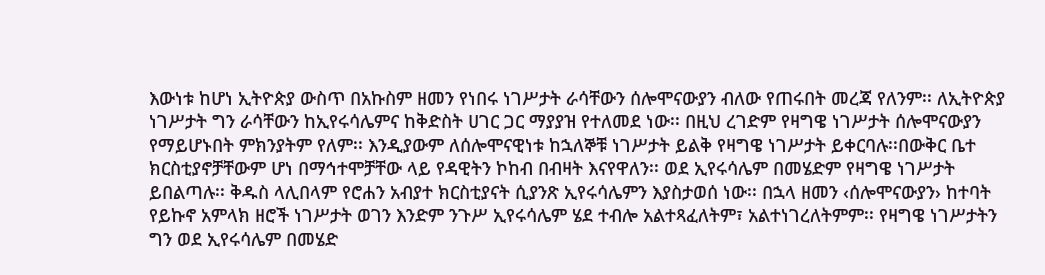እውነቱ ከሆነ ኢትዮጵያ ውስጥ በአኩስም ዘመን የነበሩ ነገሥታት ራሳቸውን ሰሎሞናውያን ብለው የጠሩበት መረጃ የለንም፡፡ ለኢትዮጵያ ነገሥታት ግን ራሳቸውን ከኢየሩሳሌምና ከቅድስት ሀገር ጋር ማያያዝ የተለመደ ነው፡፡ በዚህ ረገድም የዛግዌ ነገሥታት ሰሎሞናውያን የማይሆኑበት ምክንያትም የለም፡፡ እንዲያውም ለሰሎሞናዊነቱ ከኋለኞቹ ነገሥታት ይልቅ የዛግዌ ነገሥታት ይቀርባሉ፡፡በውቅር ቤተ ክርስቲያኖቻቸውም ሆነ በማኅተሞቻቸው ላይ የዳዊትን ኮከብ በብዛት እናየዋለን፡፡ ወደ ኢየሩሳሌም በመሄድም የዛግዌ ነገሥታት ይበልጣሉ፡፡ ቅዱስ ላሊበላም የሮሐን አብያተ ክርስቲያናት ሲያንጽ ኢየሩሳሌምን እያስታወሰ ነው፡፡ በኋላ ዘመን ‹ሰሎሞናውያን› ከተባት የይኩኖ አምላክ ዘሮች ነገሥታት ወገን እንድም ንጉሥ ኢየሩሳሌም ሄደ ተብሎ አልተጻፈለትም፣ አልተነገረለትምም፡፡ የዛግዌ ነገሥታትን ግን ወደ ኢየሩሳሌም በመሄድ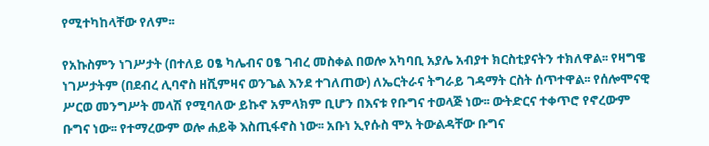የሚተካከላቸው የለም፡፡

የአኩስምን ነገሥታት (በተለይ ዐፄ ካሌብና ዐፄ ገብረ መስቀል በወሎ አካባቢ አያሌ አብያተ ክርስቲያናትን ተክለዋል፡፡ የዛግዌ ነገሥታትም (በደብረ ሊባኖስ ዘሺምዛና ወንጌል እንደ ተገለጠው) ለኤርትራና ትግራይ ገዳማት ርስት ሰጥተዋል፡፡ የሰሎሞናዊ ሥርወ መንግሥት መላሽ የሚባለው ይኩኖ አምላክም ቢሆን በእናቱ የቡግና ተወላጅ ነው፡፡ ውትድርና ተቀጥሮ የኖረውም ቡግና ነው፡፡ የተማረውም ወሎ ሐይቅ እስጢፋኖስ ነው፡፡ አቡነ ኢየሱስ ሞአ ትውልዳቸው ቡግና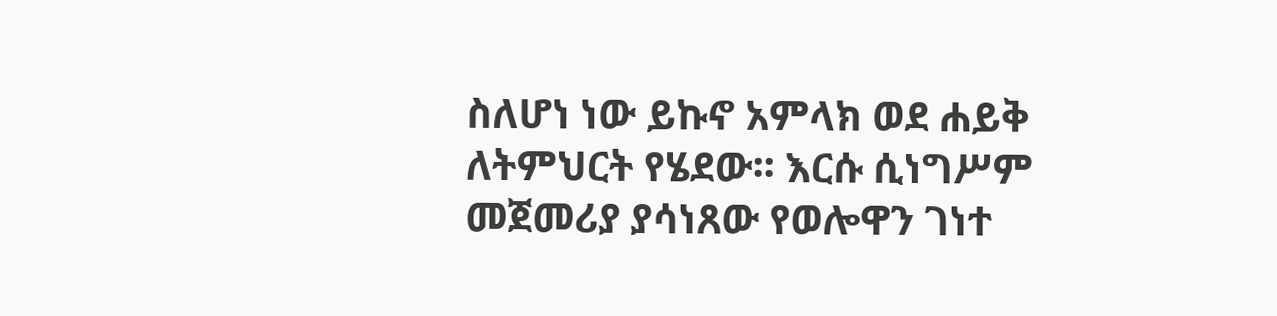ስለሆነ ነው ይኩኖ አምላክ ወደ ሐይቅ ለትምህርት የሄደው፡፡ እርሱ ሲነግሥም መጀመሪያ ያሳነጸው የወሎዋን ገነተ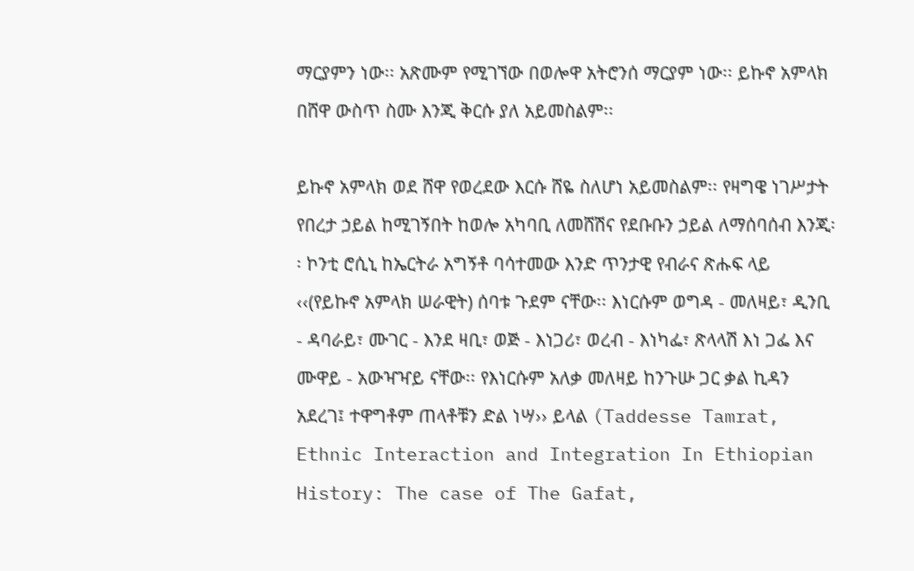ማርያምን ነው፡፡ አጽሙም የሚገኘው በወሎዋ አትሮንሰ ማርያም ነው፡፡ ይኩኖ አምላክ በሸዋ ውስጥ ስሙ እንጂ ቅርሱ ያለ አይመስልም፡፡

ይኩኖ አምላክ ወደ ሸዋ የወረደው እርሱ ሸዬ ስለሆነ አይመስልም፡፡ የዛግዌ ነገሥታት የበረታ ኃይል ከሚገኝበት ከወሎ አካባቢ ለመሸሽና የደቡቡን ኃይል ለማሰባሰብ እንጂ፡፡ ኮንቲ ሮሲኒ ከኤርትራ አግኝቶ ባሳተመው እንድ ጥንታዊ የብራና ጽሑፍ ላይ ‹‹(የይኩኖ አምላክ ሠራዊት) ሰባቱ ጉደም ናቸው፡፡ እነርሱም ወግዳ - መለዛይ፣ ዲንቢ - ዳባራይ፣ ሙገር - እንደ ዛቢ፣ ወጅ - እነጋሪ፣ ወረብ - እነካፌ፣ ጽላላሽ እነ ጋፌ እና ሙዋይ - አውዣዣይ ናቸው፡፡ የእነርሱም አለቃ መለዛይ ከንጉሡ ጋር ቃል ኪዳን አደረገ፤ ተዋግቶም ጠላቶቹን ድል ነሣ›› ይላል (Taddesse Tamrat, Ethnic Interaction and Integration In Ethiopian History: The case of The Gafat,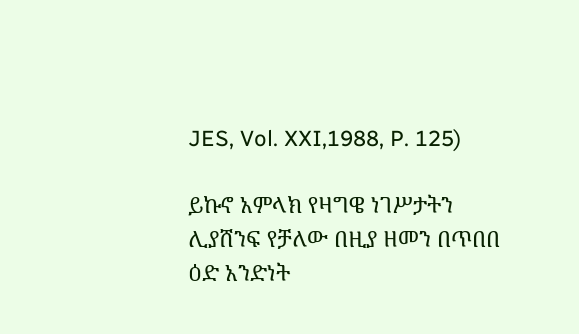JES, Vol. XXI,1988, P. 125)

ይኩኖ አምላክ የዛግዌ ነገሥታትን ሊያሸንፍ የቻለው በዚያ ዘመን በጥበበ ዕድ አንድነት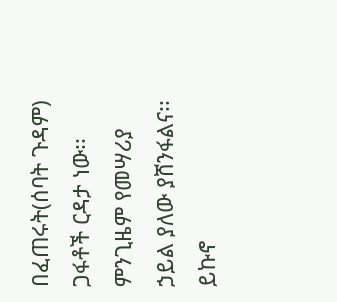በፈጠሩት(ሰባት ጉዳም) ጋፋቶች ርዳታ ነው፡፡ ምንጊዜም የመሣሪያ ኃይል ያለው ያሸንፋልና፡፡ ይኩኖ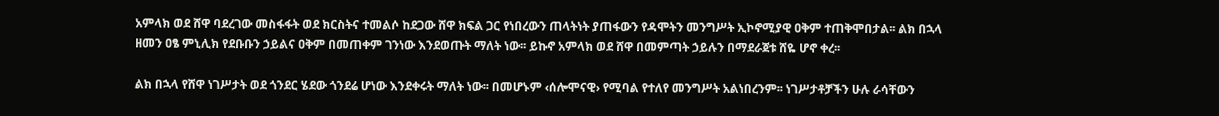አምላክ ወደ ሸዋ ባደረገው መስፋፋት ወደ ክርስትና ተመልሶ ከደጋው ሸዋ ክፍል ጋር የነበረውን ጠላትነት ያጠፋውን የዳሞትን መንግሥት ኢኮኖሚያዊ ዐቅም ተጠቅሞበታል፡፡ ልክ በኋላ ዘመን ዐፄ ምኒሊክ የደቡቡን ኃይልና ዐቅም በመጠቀም ገንነው እንደወጡት ማለት ነው፡፡ ይኩኖ አምላክ ወደ ሸዋ በመምጣት ኃይሉን በማደራጀቱ ሸዬ ሆኖ ቀረ፡፡

ልክ በኋላ የሸዋ ነገሥታት ወደ ጎንደር ሄደው ጎንደሬ ሆነው እንደቀሩት ማለት ነው፡፡ በመሆኑም ‹ሰሎሞናዊ› የሚባል የተለየ መንግሥት አልነበረንም፡፡ ነገሥታቶቻችን ሁሉ ራሳቸውን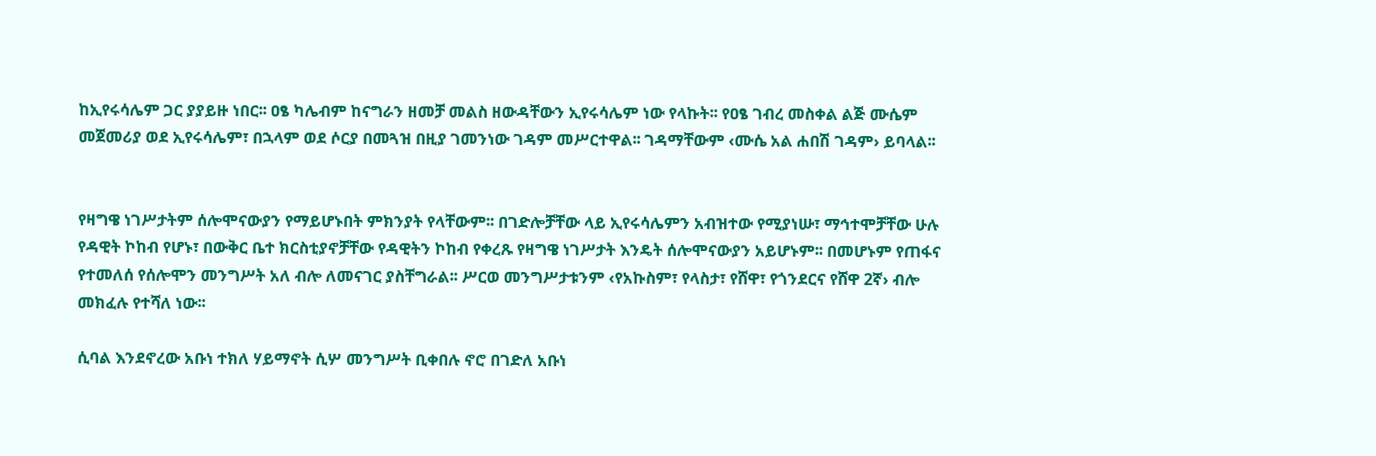ከኢየሩሳሌም ጋር ያያይዙ ነበር፡፡ ዐፄ ካሌብም ከናግራን ዘመቻ መልስ ዘውዳቸውን ኢየሩሳሌም ነው የላኩት፡፡ የዐፄ ገብረ መስቀል ልጅ ሙሴም መጀመሪያ ወደ ኢየሩሳሌም፣ በኋላም ወደ ሶርያ በመጓዝ በዚያ ገመንነው ገዳም መሥርተዋል፡፡ ገዳማቸውም ‹ሙሴ አል ሐበሽ ገዳም› ይባላል፡፡


የዛግዌ ነገሥታትም ሰሎሞናውያን የማይሆኑበት ምክንያት የላቸውም፡፡ በገድሎቻቸው ላይ ኢየሩሳሌምን አብዝተው የሚያነሡ፣ ማኅተሞቻቸው ሁሉ የዳዊት ኮከብ የሆኑ፣ በውቅር ቤተ ክርስቲያኖቻቸው የዳዊትን ኮከብ የቀረጹ የዛግዌ ነገሥታት እንዴት ሰሎሞናውያን አይሆኑም፡፡ በመሆኑም የጠፋና የተመለሰ የሰሎሞን መንግሥት አለ ብሎ ለመናገር ያስቸግራል፡፡ ሥርወ መንግሥታቱንም ‹የአኩስም፣ የላስታ፣ የሸዋ፣ የጎንደርና የሸዋ 2ኛ› ብሎ መክፈሉ የተሻለ ነው፡፡

ሲባል እንደኖረው አቡነ ተክለ ሃይማኖት ሲሦ መንግሥት ቢቀበሉ ኖሮ በገድለ አቡነ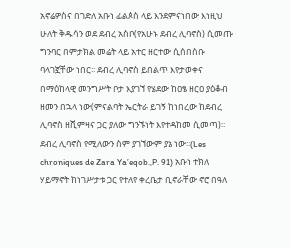አኖሬዎስና በገድለ አቡነ ፊልጶስ ላይ እንደምናነበው እነዚህ ሁለት ቅዱሳን ወደ ደብረ አስቦ(የአሁኑ ደብረ ሊባኖስ) ሲመጡ ግንባር በምታክል መሬት ላይ አተር ዘርተው ሲሰበስቡ ባላገኟቸው ነበር፡፡ ደብረ ሊባኖስ ይበልጥ እየታወቀና በማዕከላዊ መንግሥት ቦታ እያገኘ የሄደው ከዐፄ ዘርዐ ያዕቆብ ዘመን በኋላ ነው(ምናልባት ኤርትራ ይገኝ ከነበረው ከደብረ ሊባኖስ ዘሺምዛና ጋር ያለው ግንኙነት እየተዳከመ ሲመጣ)፡፡ ደብረ ሊባኖስ የሚለውን ስም ያገኘውም ያኔ ነው፡፡(Les chroniques de Zara Ya’eqob.,P. 91) አቡነ ተክለ ሃይማኖት ከነገሥታቱ ጋር የተለየ ቀረቤታ ቢኖራቸው ኖሮ በዓለ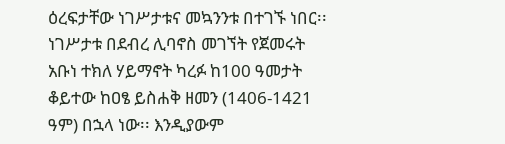ዕረፍታቸው ነገሥታቱና መኳንንቱ በተገኙ ነበር፡፡ ነገሥታቱ በደብረ ሊባኖስ መገኘት የጀመሩት አቡነ ተክለ ሃይማኖት ካረፉ ከ100 ዓመታት ቆይተው ከዐፄ ይስሐቅ ዘመን (1406-1421 ዓም) በኋላ ነው፡፡ እንዲያውም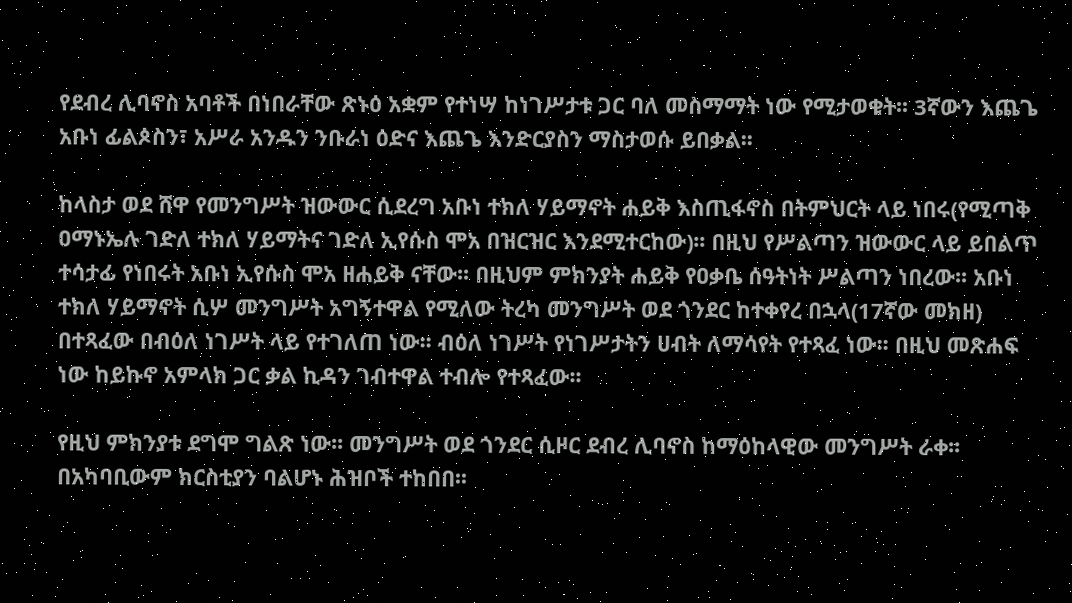የደብረ ሊባኖስ አባቶች በነበራቸው ጽኑዕ አቋም የተነሣ ከነገሥታቱ ጋር ባለ መስማማት ነው የሚታወቁት፡፡ 3ኛውን እጨጌ አቡነ ፊልጶስን፣ አሥራ አንዱን ንቡራነ ዕድና እጨጌ እንድርያስን ማስታወሱ ይበቃል፡፡

ከላስታ ወደ ሸዋ የመንግሥት ዝውውር ሲደረግ አቡነ ተክለ ሃይማኖት ሐይቅ እስጢፋኖስ በትምህርት ላይ ነበሩ(የሚጣቅ ዐማኑኤሉ ገድለ ተክለ ሃይማትና ገድለ ኢየሱስ ሞአ በዝርዝር እንደሚተርከው)፡፡ በዚህ የሥልጣን ዝውውር ላይ ይበልጥ ተሳታፊ የነበሩት አቡነ ኢየሱስ ሞአ ዘሐይቅ ናቸው፡፡ በዚህም ምክንያት ሐይቅ የዐቃቤ ሰዓትነት ሥልጣን ነበረው፡፡ አቡነ ተክለ ሃይማኖት ሲሦ መንግሥት አግኝተዋል የሚለው ትረካ መንግሥት ወደ ጎንደር ከተቀየረ በኋላ(17ኛው መክዘ) በተጻፈው በብዕለ ነገሥት ላይ የተገለጠ ነው፡፡ ብዕለ ነገሥት የነገሥታትን ሀብት ለማሳየት የተጻፈ ነው፡፡ በዚህ መጽሐፍ ነው ከይኩኖ አምላክ ጋር ቃል ኪዳን ገብተዋል ተብሎ የተጻፈው፡፡

የዚህ ምክንያቱ ደግሞ ግልጽ ነው፡፡ መንግሥት ወደ ጎንደር ሲዞር ደብረ ሊባኖስ ከማዕከላዊው መንግሥት ራቀ፡፡ በአካባቢውም ክርስቲያን ባልሆኑ ሕዝቦች ተከበበ፡፡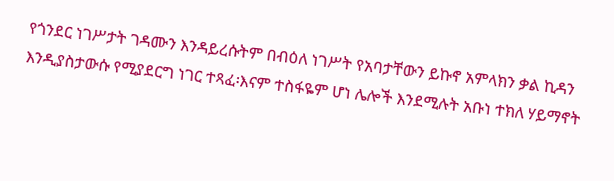የጎንደር ነገሥታት ገዳሙን እንዳይረሱትም በብዕለ ነገሥት የአባታቸውን ይኩኖ አምላክን ቃል ኪዳን እንዲያስታውሱ የሚያደርግ ነገር ተጻፈ፡እናም ተስፋዬም ሆነ ሌሎች እንደሚሉት አቡነ ተክለ ሃይማኖት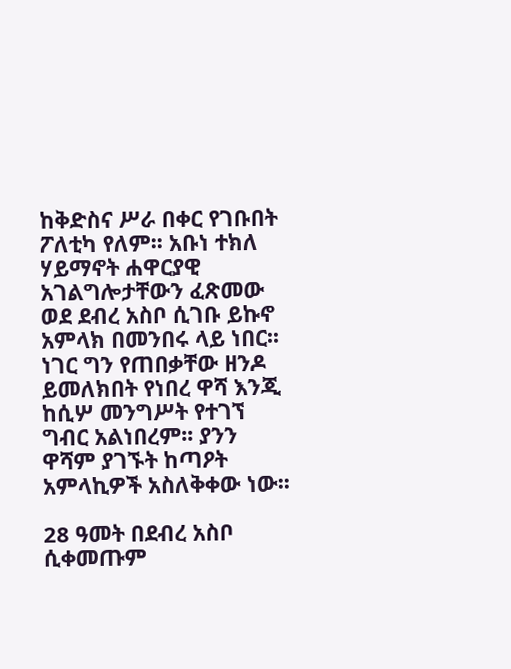ከቅድስና ሥራ በቀር የገቡበት ፖለቲካ የለም፡፡ አቡነ ተክለ ሃይማኖት ሐዋርያዊ አገልግሎታቸውን ፈጽመው ወደ ደብረ አስቦ ሲገቡ ይኩኖ አምላክ በመንበሩ ላይ ነበር፡፡ ነገር ግን የጠበቃቸው ዘንዶ ይመለክበት የነበረ ዋሻ እንጂ ከሲሦ መንግሥት የተገኘ ግብር አልነበረም፡፡ ያንን ዋሻም ያገኙት ከጣዖት አምላኪዎች አስለቅቀው ነው፡፡

28 ዓመት በደብረ አስቦ ሲቀመጡም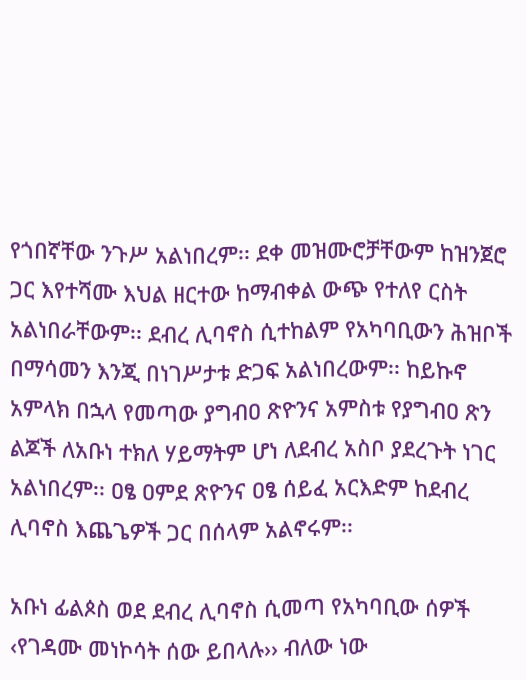የጎበኛቸው ንጉሥ አልነበረም፡፡ ደቀ መዝሙሮቻቸውም ከዝንጀሮ ጋር እየተሻሙ እህል ዘርተው ከማብቀል ውጭ የተለየ ርስት አልነበራቸውም፡፡ ደብረ ሊባኖስ ሲተከልም የአካባቢውን ሕዝቦች በማሳመን እንጂ በነገሥታቱ ድጋፍ አልነበረውም፡፡ ከይኩኖ አምላክ በኋላ የመጣው ያግብዐ ጽዮንና አምስቱ የያግብዐ ጽን ልጆች ለአቡነ ተክለ ሃይማትም ሆነ ለደብረ አስቦ ያደረጉት ነገር አልነበረም፡፡ ዐፄ ዐምደ ጽዮንና ዐፄ ሰይፈ አርእድም ከደብረ ሊባኖስ እጨጌዎች ጋር በሰላም አልኖሩም፡፡

አቡነ ፊልጶስ ወደ ደብረ ሊባኖስ ሲመጣ የአካባቢው ሰዎች ‹የገዳሙ መነኮሳት ሰው ይበላሉ›› ብለው ነው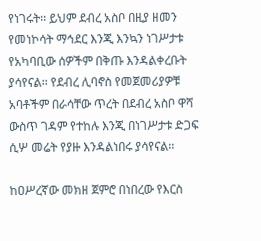የነገሩት፡፡ ይህም ደብረ አስቦ በዚያ ዘመን የመነኮሳት ማኅደር እንጂ እንኳን ነገሥታቱ የአካባቢው ሰዎችም በቅጡ እንዳልቀረቡት ያሳየናል፡፡ የደብረ ሊባኖስ የመጀመሪያዎቹ አባቶችም በራሳቸው ጥረት በደብረ አስቦ ዋሻ ውስጥ ገዳም የተከሉ እንጂ በነገሥታቱ ድጋፍ ሲሦ መሬት የያዙ እንዳልነበሩ ያሳየናል፡፡

ከዐሥረኛው መክዘ ጀምሮ በነበረው የእርስ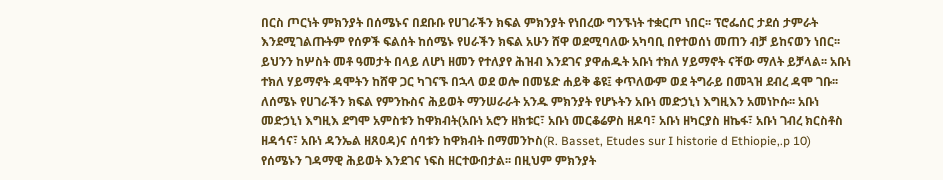በርስ ጦርነት ምክንያት በሰሜኑና በደቡቡ የሀገራችን ክፍል ምክንያት የነበረው ግንኙነት ተቋርጦ ነበር፡፡ ፕሮፌሰር ታደሰ ታምራት እንደሚገልጡትም የሰዎች ፍልሰት ከሰሜኑ የሀራችን ክፍል አሁን ሸዋ ወደሚባለው አካባቢ በየተወሰነ መጠን ብቻ ይከናወን ነበር፡፡ ይህንን ከሦስት መቶ ዓመታት በላይ ለሆነ ዘመን የተለያየ ሕዝብ እንደገና ያዋሐዱት አቡነ ተክለ ሃይማኖት ናቸው ማለት ይቻላል፡፡ አቡነ ተክለ ሃይማኖት ዳሞትን ከሸዋ ጋር ካገናኙ በኋላ ወደ ወሎ በመሄድ ሐይቅ ቆዩ፤ ቀጥለውም ወደ ትግራይ በመጓዝ ደብረ ዳሞ ገቡ፡፡ ለሰሜኑ የሀገራችን ክፍል የምንኩስና ሕይወት ማንሠራራት አንዱ ምክንያት የሆኑትን አቡነ መድኃኒነ እግዚእን አመነኮሱ፡፡ አቡነ መድኃኒነ እግዚእ ደግሞ አምስቱን ከዋክብት(አቡነ አሮን ዘክቱር፣ አቡነ መርቆሬዎስ ዘዶባ፣ አቡነ ዘካርያስ ዘኬፋ፣ አቡነ ገብረ ክርስቶስ ዘዳኅና፣ አቡነ ዳንኤል ዘጸዐዳ)ና ሰባቱን ከዋክብት በማመንኮስ(R. Basset, Etudes sur I historie d Ethiopie,.p 10) የሰሜኑን ገዳማዊ ሕይወት እንደገና ነፍስ ዘርተውበታል፡፡ በዚህም ምክንያት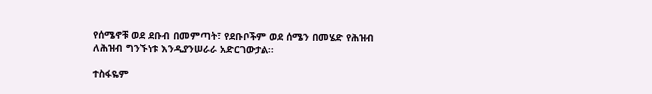የሰሜኖቹ ወደ ደቡብ በመምጣት፣ የደቡቦችም ወደ ሰሜን በመሄድ የሕዝብ ለሕዝብ ግንኙነቱ እንዲያንሠራራ አድርገውታል፡፡

ተስፋዬም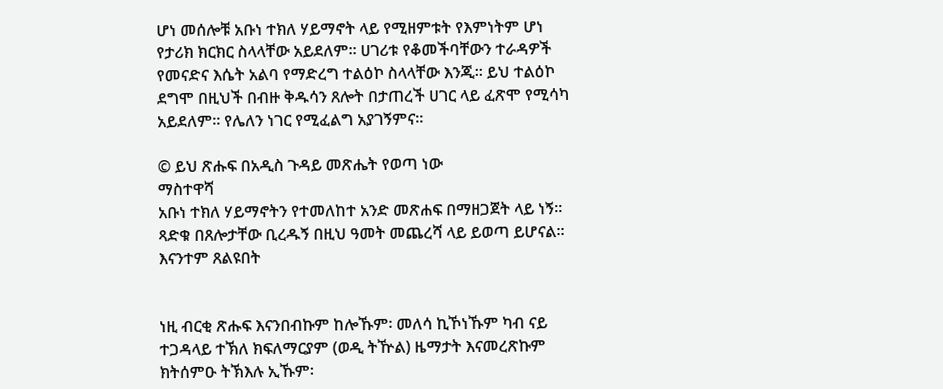ሆነ መሰሎቹ አቡነ ተክለ ሃይማኖት ላይ የሚዘምቱት የእምነትም ሆነ የታሪክ ክርክር ስላላቸው አይደለም፡፡ ሀገሪቱ የቆመችባቸውን ተራዳዎች የመናድና እሴት አልባ የማድረግ ተልዕኮ ስላላቸው እንጂ፡፡ ይህ ተልዕኮ ደግሞ በዚህች በብዙ ቅዱሳን ጸሎት በታጠረች ሀገር ላይ ፈጽሞ የሚሳካ አይደለም፡፡ የሌለን ነገር የሚፈልግ አያገኝምና፡፡

© ይህ ጽሑፍ በአዲስ ጉዳይ መጽሔት የወጣ ነው
ማስተዋሻ
አቡነ ተክለ ሃይማኖትን የተመለከተ አንድ መጽሐፍ በማዘጋጀት ላይ ነኝ፡፡ ጻድቁ በጸሎታቸው ቢረዱኝ በዚህ ዓመት መጨረሻ ላይ ይወጣ ይሆናል፡፡ እናንተም ጸልዩበት


ነዚ ብርቂ ጽሑፍ እናንበብኩም ከሎኹም፡ መለሳ ኪኾነኹም ካብ ናይ ተጋዳላይ ተኽለ ክፍለማርያም (ወዲ ትዅል) ዜማታት እናመረጽኩም ክትሰምዑ ትኽእሉ ኢኹም፡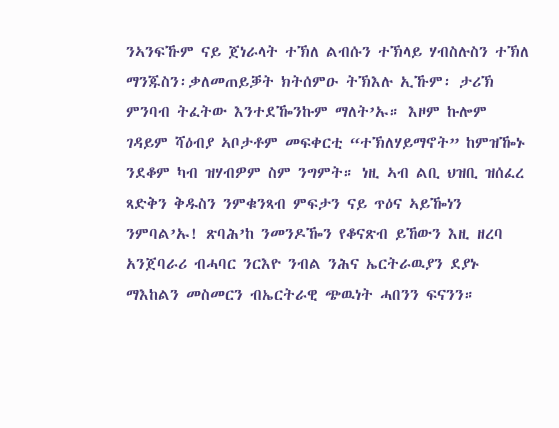ንኣንፍኹም ናይ ጀነራላት ተኽለ ልብሱን ተኽላይ ሃብስሉስን ተኽለ ማንጁስን፡ቃለመጠይቓት ክትሰምዑ ትኽእሉ ኢኹም፡ ታሪኽ ምንባብ ትፈትው እንተደዀንኩም ማለት’ኡ። እዞም ኩሎም ገዳይም ሻዕብያ ኣቦታቶም መፍቀርቲ “ተኽለሃይማኖት” ከምዝዀኑ ንደቆም ካብ ዝሃብዎም ስም ንግምት። ነዚ ኣብ ልቢ ህዝቢ ዝሰፈረ ጻድቅን ቅዱስን ንምቁንጻብ ምፍታን ናይ ጥዕና ኣይዀነን ንምባል’ኡ! ጽባሕ’ከ ንመንዶዀን የቆናጽብ ይኸውን እዚ ዘረባ አንጀባራሪ ብሓባር ንርእዮ ንብል ንሕና ኤርትራዉያን ደያኑ ማእከልን መስመርን ብኤርትራዊ ጭዉነት ሓበንን ፍናንን።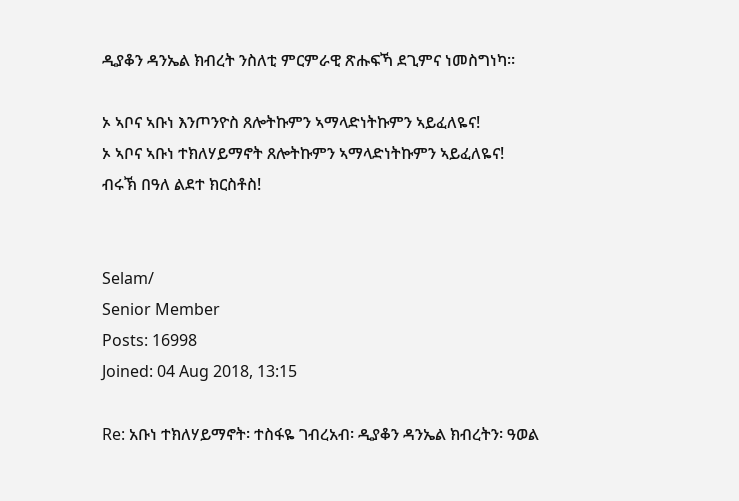ዲያቆን ዳንኤል ክብረት ንስለቲ ምርምራዊ ጽሑፍኻ ደጊምና ነመስግነካ።

ኦ ኣቦና ኣቡነ እንጦንዮስ ጸሎትኩምን ኣማላድነትኩምን ኣይፈለዬና!
ኦ ኣቦና ኣቡነ ተክለሃይማኖት ጸሎትኩምን ኣማላድነትኩምን ኣይፈለዬና!
ብሩኽ በዓለ ልደተ ክርስቶስ!


Selam/
Senior Member
Posts: 16998
Joined: 04 Aug 2018, 13:15

Re: አቡነ ተክለሃይማኖት፡ ተስፋዬ ገብረአብ፡ ዲያቆን ዳንኤል ክብረትን፡ ዓወል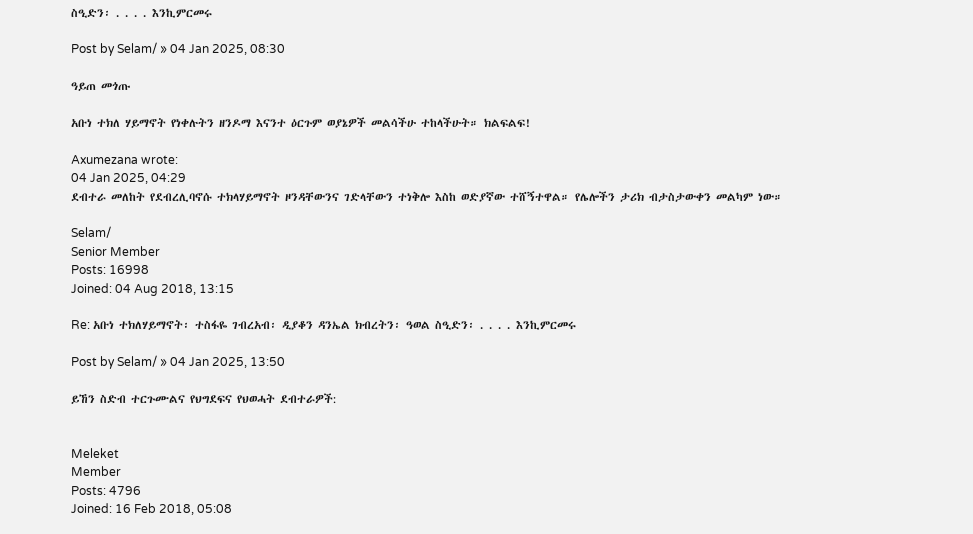ስዒድን፡ . . . . እንኪምርመሩ

Post by Selam/ » 04 Jan 2025, 08:30

ዓይጠ መጎጡ

አቡነ ተክለ ሃይማኖት የነቀሉትን ዘንዶማ እናንተ ዕርጉም ወያኔዎች መልሳችሁ ተከላችሁት። ክልፍልፍ!

Axumezana wrote:
04 Jan 2025, 04:29
ደብተራ መለከት የደብረሊባኖሱ ተክላሃይማኖት ዞንዳቸውንና ገድላቸውን ተነቅሎ እስከ ወድያኛው ተሸኝተዋል። የሌሎችን ታሪክ ብታስታውቀን መልካም ነው።

Selam/
Senior Member
Posts: 16998
Joined: 04 Aug 2018, 13:15

Re: አቡነ ተክለሃይማኖት፡ ተስፋዬ ገብረአብ፡ ዲያቆን ዳንኤል ክብረትን፡ ዓወል ስዒድን፡ . . . . እንኪምርመሩ

Post by Selam/ » 04 Jan 2025, 13:50

ይኸን ስድብ ተርጉሙልና የህግደፍና የህወሓት ደብተራዎች:


Meleket
Member
Posts: 4796
Joined: 16 Feb 2018, 05:08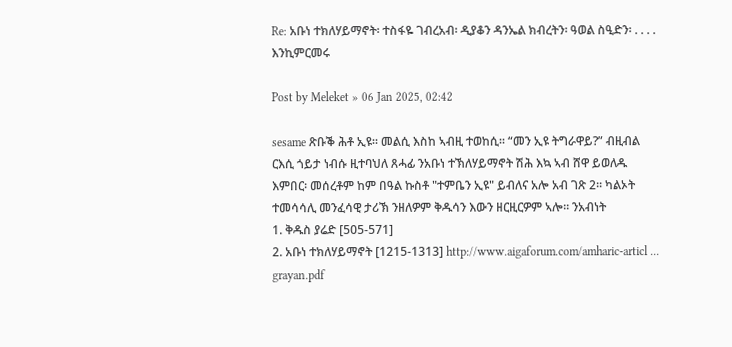Re: አቡነ ተክለሃይማኖት፡ ተስፋዬ ገብረአብ፡ ዲያቆን ዳንኤል ክብረትን፡ ዓወል ስዒድን፡ . . . . እንኪምርመሩ

Post by Meleket » 06 Jan 2025, 02:42

sesame ጽቡቕ ሕቶ ኢዩ። መልሲ እስከ ኣብዚ ተወከሲ። “መን ኢዩ ትግራዋይ?” ብዚብል ርእሲ ጎይታ ነብሱ ዚተባህለ ጸሓፊ ንአቡነ ተኽለሃይማኖት ሽሕ እኳ ኣብ ሸዋ ይወለዱ እምበር፡ መሰረቶም ከም በዓል ኩስቶ "ተምቤን ኢዩ" ይብለና አሎ አብ ገጽ 2። ካልኦት ተመሳሳሊ መንፈሳዊ ታሪኽ ንዘለዎም ቅዱሳን እውን ዘርዚርዎም ኣሎ። ንአብነት
1. ቅዱስ ያሬድ [505-571]
2. አቡነ ተክለሃይማኖት [1215-1313] http://www.aigaforum.com/amharic-articl ... grayan.pdf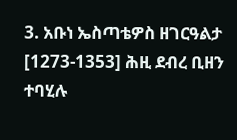3. አቡነ ኤስጣቴዎስ ዘገርዓልታ [1273-1353] ሕዚ ደብረ ቢዘን ተባሂሉ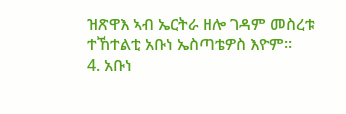ዝጽዋእ ኣብ ኤርትራ ዘሎ ገዳም መስረቱ ተኸተልቲ አቡነ ኤስጣቴዎስ እዮም።
4. አቡነ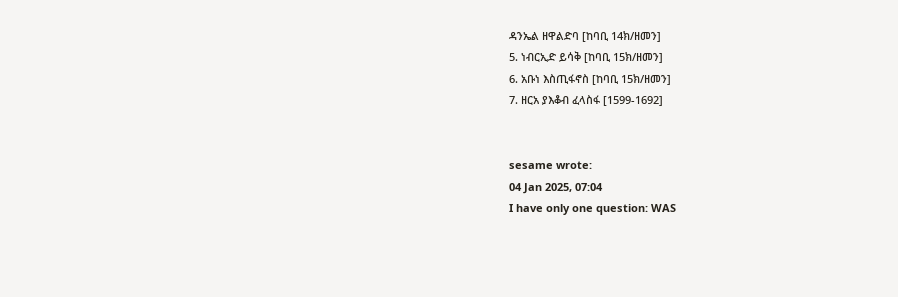ዳንኤል ዘዋልድባ [ከባቢ 14ክ/ዘመን]
5. ነብርኢድ ይሳቅ [ከባቢ 15ክ/ዘመን]
6. አቡነ እስጢፋኖስ [ከባቢ 15ክ/ዘመን]
7. ዘርአ ያእቆብ ፈላስፋ [1599-1692]


sesame wrote:
04 Jan 2025, 07:04
I have only one question: WAS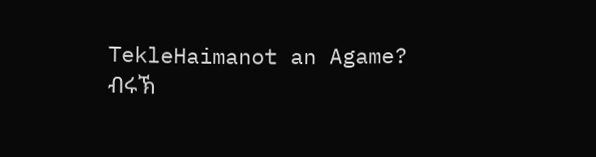TekleHaimanot an Agame?
ብሩኽ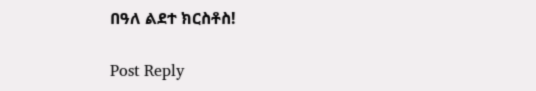በዓለ ልደተ ክርስቶስ!

Post Reply